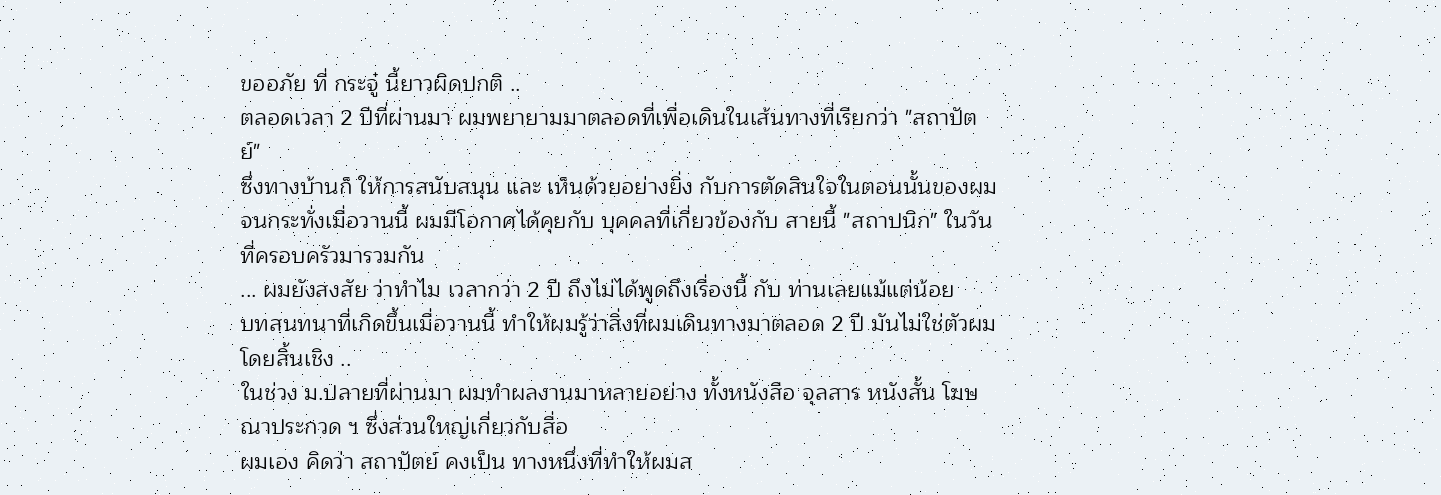ขออภัย ที่ กระจู๋ นี้ยาวผิดปกติ ..
ตลอดเวลา 2 ปีที่ผ่านมา ผมพยายามมาตลอดที่เพื่อเดินในเส้นทางที่เรียกว่า "สถาปัตย์"
ซึ่งทางบ้านก็ ให้การสนับสนุน และ เห็นด้วยอย่างยิ่ง กับการตัดสินใจในตอนนั้นของผม
จนกระทั่งเมื่อวานนี้ ผมมีโอกาศได้คุยกับ บุคคลที่เกี่ยวข้องกับ สายนี้ "สถาปนิก" ในวันที่ครอบครัวมารวมกัน
... ผมยังสงสัย ว่าทำไม เวลากว่า 2 ปี ถึงไม่ได้พูดถึงเรื่องนี้ กับ ท่านเลยแม้แต่น้อย
บทสนทนาที่เกิดขึ้นเมื่อวานนี้ ทำให้ผมรู้ว่าสิ่งที่ผมเดินทางมาตลอด 2 ปี มันไม่ใช่ตัวผมโดยสิ้นเชิง ..
ในช่วง ม.ปลายที่ผ่านมา ผมทำผลงานมาหลายอย่าง ทั้งหนังสือ จุลสาร หนังสั้น โฆษณาประกวด ฯ ซึ่งส่วนใหญ่เกี่ยวกับสื่อ
ผมเอง คิดว่า สถาปัตย์ คงเป็น ทางหนึ่งที่ทำให้ผมส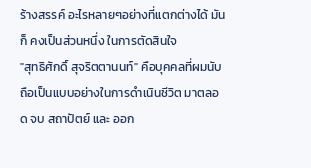ร้างสรรค์ อะไรหลายๆอย่างที่แตกต่างได้ มันก็ คงเป็นส่วนหนึ่ง ในการตัดสินใจ
"สุทธิศักดิ์ สุจริตตานนท์" คือบุคคลที่ผมนับถือเป็นแบบอย่างในการดำเนินชีวิต มาตลอด จบ สถาปัตย์ และ ออก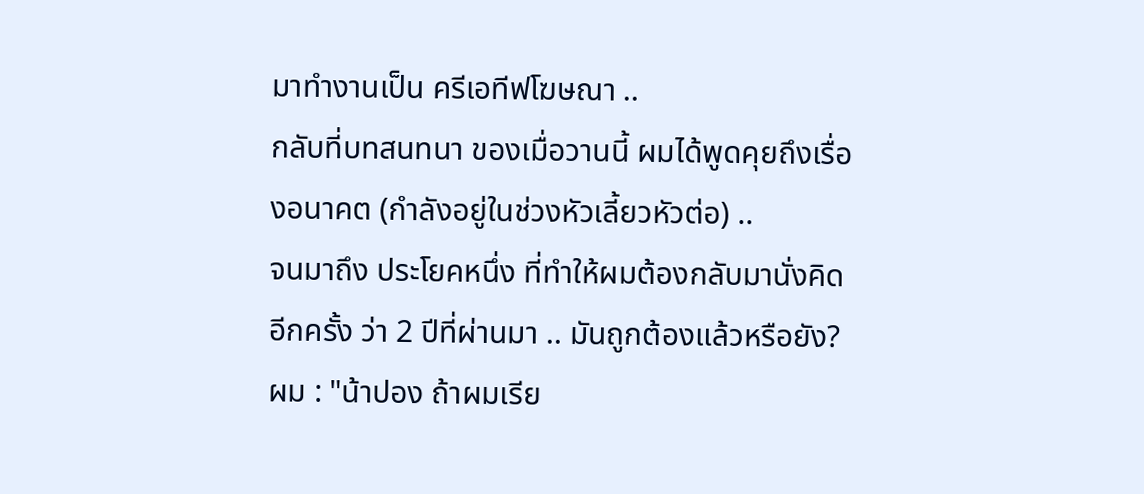มาทำงานเป็น ครีเอทีฟโฆษณา ..
กลับที่บทสนทนา ของเมื่อวานนี้ ผมได้พูดคุยถึงเรื่องอนาคต (กำลังอยู่ในช่วงหัวเลี้ยวหัวต่อ) ..
จนมาถึง ประโยคหนึ่ง ที่ทำให้ผมต้องกลับมานั่งคิด อีกครั้ง ว่า 2 ปีที่ผ่านมา .. มันถูกต้องแล้วหรือยัง?
ผม : "น้าปอง ถ้าผมเรีย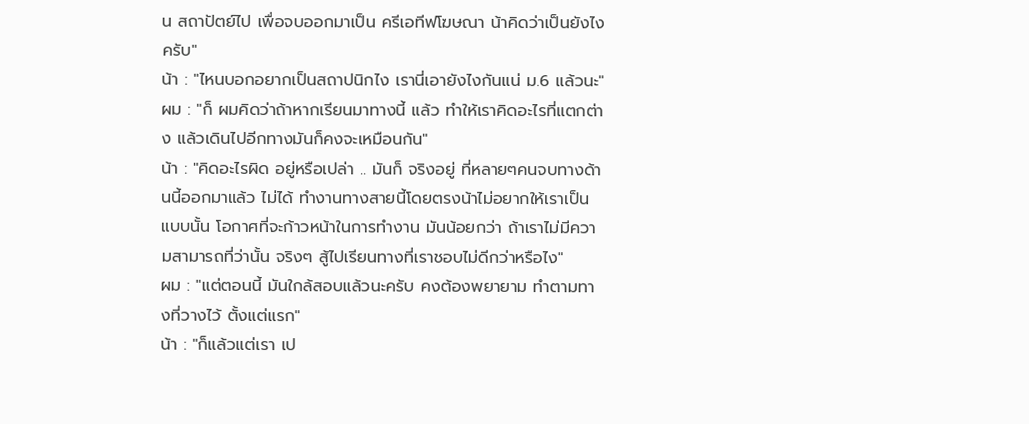น สถาปัตย์ไป เพื่อจบออกมาเป็น ครีเอทีฟโฆษณา น้าคิดว่าเป็นยังไงครับ"
น้า : "ไหนบอกอยากเป็นสถาปนิกไง เรานี่เอายังไงกันแน่ ม.6 แล้วนะ"
ผม : "ก็ ผมคิดว่าถ้าหากเรียนมาทางนี้ แล้ว ทำให้เราคิดอะไรที่แตกต่าง แล้วเดินไปอีกทางมันก็คงจะเหมือนกัน"
น้า : "คิดอะไรผิด อยู่หรือเปล่า .. มันก็ จริงอยู่ ที่หลายๆคนจบทางด้านนี้ออกมาแล้ว ไม่ได้ ทำงานทางสายนี้โดยตรงน้าไม่อยากให้เราเป็นแบบนั้น โอกาศที่จะก้าวหน้าในการทำงาน มันน้อยกว่า ถ้าเราไม่มีความสามารถที่ว่านั้น จริงๆ สู้ไปเรียนทางที่เราชอบไม่ดีกว่าหรือไง"
ผม : "แต่ตอนนี้ มันใกล้สอบแล้วนะครับ คงต้องพยายาม ทำตามทางที่วางไว้ ตั้งแต่แรก"
น้า : "ก็แล้วแต่เรา เป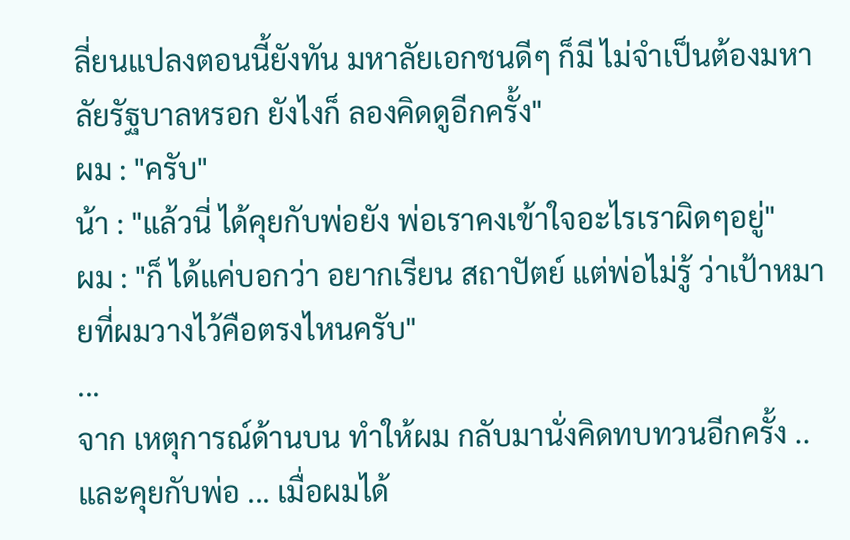ลี่ยนแปลงตอนนี้ยังทัน มหาลัยเอกชนดีๆ ก็มี ไม่จำเป็นต้องมหาลัยรัฐบาลหรอก ยังไงก็ ลองคิดดูอีกครั้ง"
ผม : "ครับ"
น้า : "แล้วนี่ ได้คุยกับพ่อยัง พ่อเราคงเข้าใจอะไรเราผิดๆอยู่"
ผม : "ก็ ได้แค่บอกว่า อยากเรียน สถาปัตย์ แต่พ่อไม่รู้ ว่าเป้าหมายที่ผมวางไว้คือตรงไหนครับ"
...
จาก เหตุการณ์ด้านบน ทำให้ผม กลับมานั่งคิดทบทวนอีกครั้ง ..
และคุยกับพ่อ ... เมื่อผมได้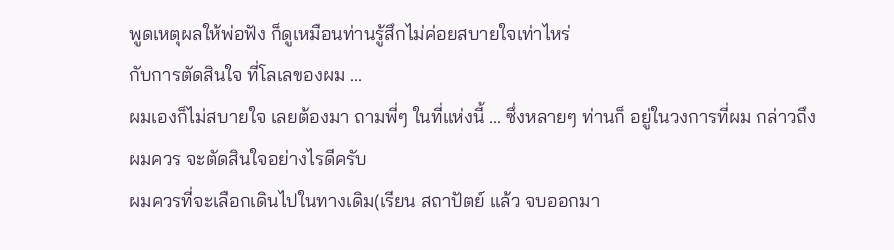พูดเหตุผลให้พ่อฟัง ก็ดูเหมือนท่านรู้สึกไม่ค่อยสบายใจเท่าไหร่
กับการตัดสินใจ ที่โลเลของผม ...
ผมเองก็ไม่สบายใจ เลยต้องมา ถามพี่ๆ ในที่แห่งนี้ ... ซึ่งหลายๆ ท่านก็ อยู่ในวงการที่ผม กล่าวถึง
ผมควร จะตัดสินใจอย่างไรดีครับ
ผมควรที่จะเลือกเดินไปในทางเดิม(เรียน สถาปัตย์ แล้ว จบออกมา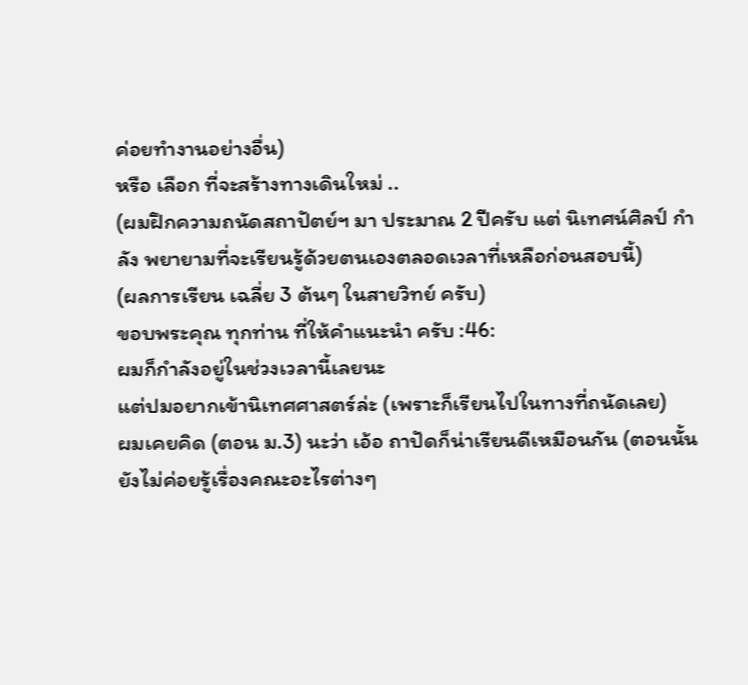ค่อยทำงานอย่างอื่น)
หรือ เลือก ที่จะสร้างทางเดินใหม่ ..
(ผมฝึกความถนัดสถาปัตย์ฯ มา ประมาณ 2 ปีครับ แต่ นิเทศน์ศิลป์ กำลัง พยายามที่จะเรียนรู้ด้วยตนเองตลอดเวลาที่เหลือก่อนสอบนี้)
(ผลการเรียน เฉลี่ย 3 ต้นๆ ในสายวิทย์ ครับ)
ขอบพระคุณ ทุกท่าน ที่ให้คำแนะนำ ครับ :46:
ผมก็กำลังอยู่ในช่วงเวลานี้เลยนะ
แต่ปมอยากเข้านิเทศศาสตร์ล่ะ (เพราะก็เรียนไปในทางที่ถนัดเลย)
ผมเคยคิด (ตอน ม.3) นะว่า เอ้อ ถาปัดก็น่าเรียนดีเหมือนกัน (ตอนนั้นยังไม่ค่อยรู้เรื่องคณะอะไรต่างๆ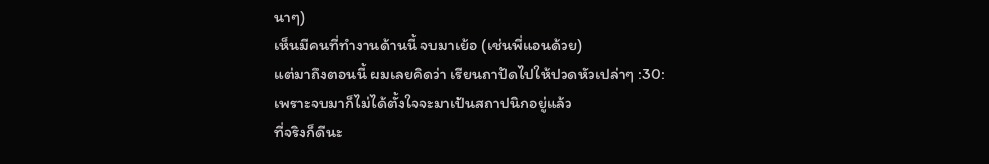นาๆ)
เห็นมีคนที่ทำงานด้านนี้ จบมาเย้อ (เช่นพี่แอนด้วย)
แต่มาถึงตอนนี้ ผมเลยคิดว่า เรียนถาปัดไปให้ปวดหัวเปล่าๆ :30:
เพราะจบมาก็ไม่ได้ตั้งใจจะมาเป้นสถาปนิกอยู่แล้ว
ที่จริงก็ดีนะ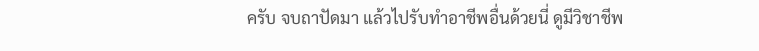ครับ จบถาปัดมา แล้วไปรับทำอาชีพอื่นด้วยนี่ ดูมีวิชาชีพ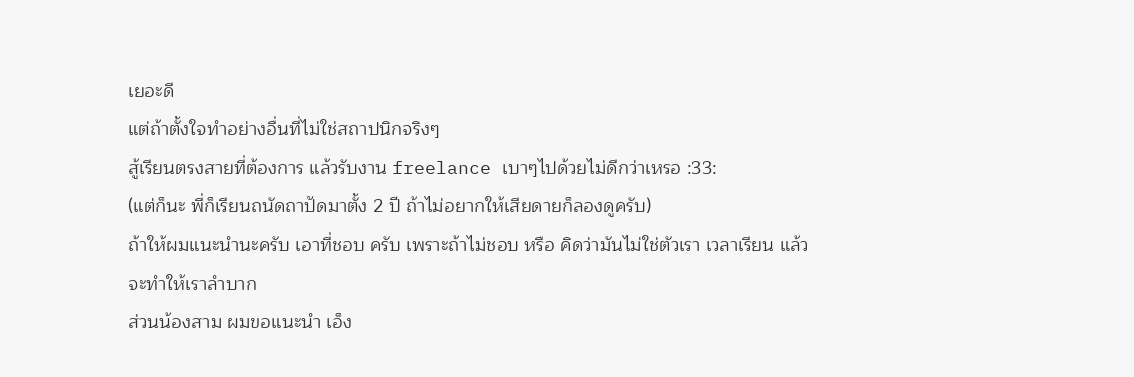เยอะดี
แต่ถ้าตั้งใจทำอย่างอื่นที่ไม่ใช่สถาปนิกจริงๆ
สู้เรียนตรงสายที่ต้องการ แล้วรับงาน freelance เบาๆไปด้วยไม่ดีกว่าเหรอ :33:
(แต่ก็นะ พี่ก็เรียนถนัดถาปัดมาตั้ง 2 ปี ถ้าไม่อยากให้เสียดายก็ลองดูครับ)
ถ้าให้ผมแนะนำนะครับ เอาที่ชอบ ครับ เพราะถ้าไม่ชอบ หรือ คิดว่ามันไม่ใช่ตัวเรา เวลาเรียน แล้วจะทำให้เราลำบาก
ส่วนน้องสาม ผมขอแนะนำ เอ็ง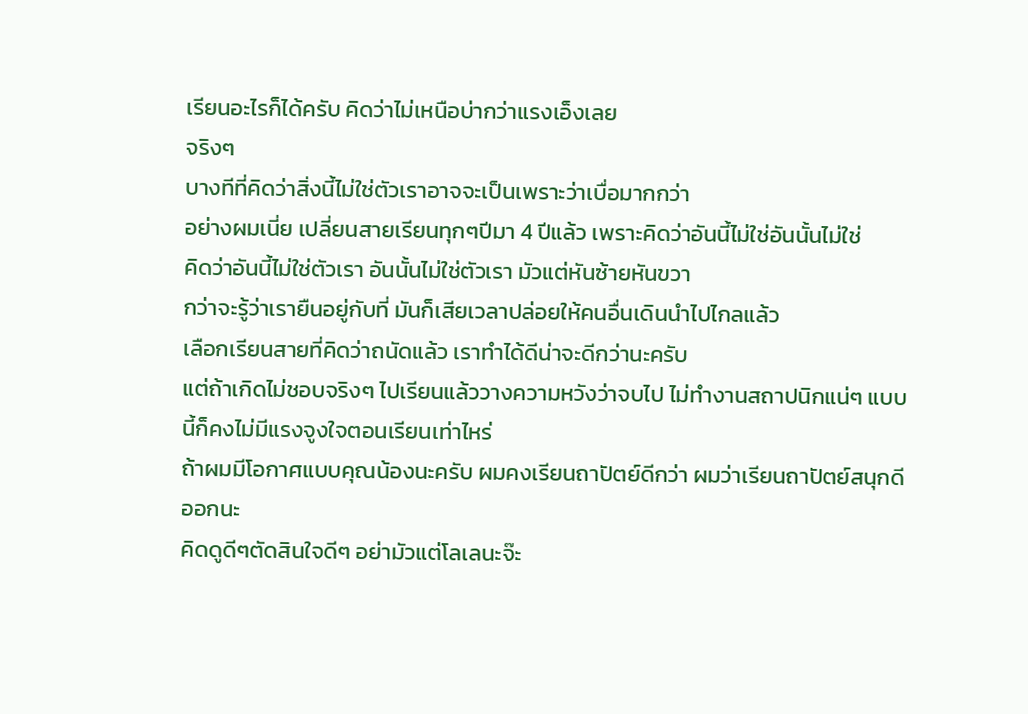เรียนอะไรก็ได้ครับ คิดว่าไม่เหนือบ่ากว่าแรงเอ็งเลย
จริงๆ
บางทีที่คิดว่าสิ่งนี้ไม่ใช่ตัวเราอาจจะเป็นเพราะว่าเบื่อมากกว่า
อย่างผมเนี่ย เปลี่ยนสายเรียนทุกๆปีมา 4 ปีแล้ว เพราะคิดว่าอันนี้ไม่ใช่อันนั้นไม่ใช่
คิดว่าอันนี้ไม่ใช่ตัวเรา อันนั้นไม่ใช่ตัวเรา มัวแต่หันซ้ายหันขวา
กว่าจะรู้ว่าเรายืนอยู่กับที่ มันก็เสียเวลาปล่อยให้คนอื่นเดินนำไปไกลแล้ว
เลือกเรียนสายที่คิดว่าถนัดแล้ว เราทำได้ดีน่าจะดีกว่านะครับ
แต่ถ้าเกิดไม่ชอบจริงๆ ไปเรียนแล้ววางความหวังว่าจบไป ไม่ทำงานสถาปนิกแน่ๆ แบบนี้ก็คงไม่มีแรงจูงใจตอนเรียนเท่าไหร่
ถ้าผมมีโอกาศแบบคุณน้องนะครับ ผมคงเรียนถาปัตย์ดีกว่า ผมว่าเรียนถาปัตย์สนุกดีออกนะ
คิดดูดีๆตัดสินใจดีๆ อย่ามัวแต่โลเลนะจ๊ะ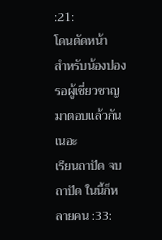:21:
โดนตัดหน้า
สำหรับน้องปอง รอผู้เชี่ยวชาญมาตอบแล้วกันเนอะ
เรียนถาปัด จบถาปัด ในนี้ก็หลายคน :33: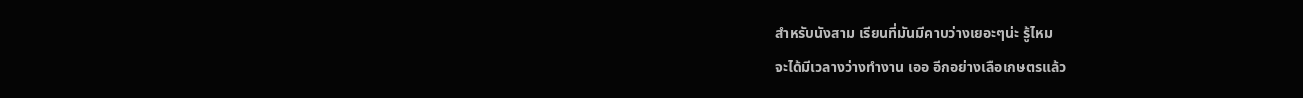สำหรับนังสาม เรียนที่มันมีคาบว่างเยอะๆน่ะ รู้ไหม
จะได้มีเวลางว่างทำงาน เออ อีกอย่างเลือเกษตรแล้ว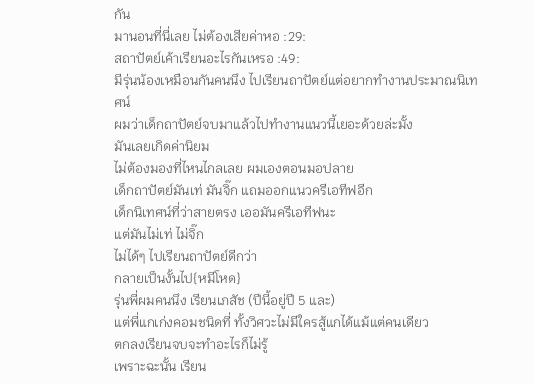กัน
มานอนที่นี่เลย ไม่ต้องเสียค่าหอ :29:
สถาปัตย์เค้าเรียนอะไรกันเหรอ :49:
มีรุ่นน้องเหมือนกันคนนึง ไปเรียนถาปัตย์แต่อยากทำงานประมาณนิเทศน์
ผมว่าเด็กถาปัตย์จบมาแล้วไปทำงานแนวนี้เยอะด้วยล่ะมั้ง
มันเลยเกิดค่านิยม
ไม่ต้องมองที่ไหนไกลเลย ผมเองตอนมอปลาย
เด็กถาปัตย์มันเท่ มันจิ๊ก แถมออกแนวครีเอทีฟอีก
เด็กนิเทศน์ที่ว่าสายตรง เออมันครีเอทีฟนะ
แต่มันไม่เท่ ไม่จิ๊ก
ไม่ได้ๆ ไปเรียนถาปัตย์ดีกว่า
กลายเป็นงั้นไป{หมีโหด}
รุ่นพี่ผมคนนึง เรียนเภสัช (ปีนี้อยู่ปี 5 และ)
แต่พี่แกเก่งคอมชนิดที่ ทั้งวิศวะไม่มีใครสู้แกได้แม้แต่คนเดียว
ตกลงเรียนจบจะทำอะไรก็ไม่รู้
เพราะฉะนั้น เรียน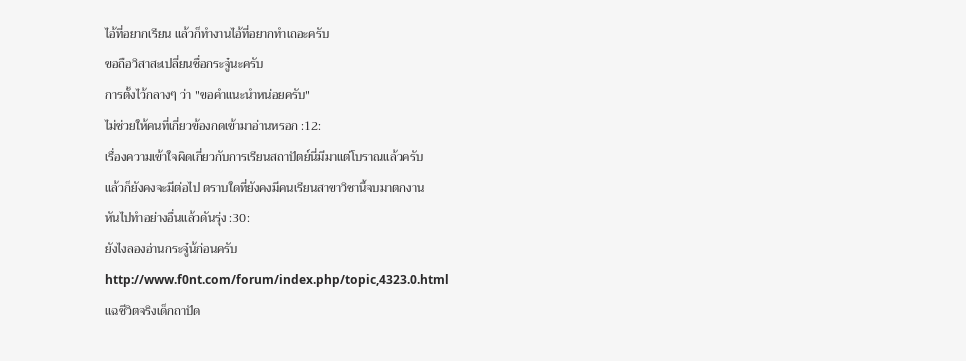ไอ้ที่อยากเรียน แล้วก็ทำงานไอ้ที่อยากทำเถอะครับ
ขอถือวิสาสะเปลี่ยนชื่อกระจู๋นะครับ
การตั้งไว้กลางๆ ว่า "ขอคำแนะนำหน่อยครับ"
ไม่ช่วยให้คนที่เกี่ยวข้องกดเข้ามาอ่านหรอก :12:
เรื่องความเข้าใจผิดเกี่ยวกับการเรียนสถาปัตย์นี่มีมาแต่โบราณแล้วครับ
แล้วก็ยังคงจะมีต่อไป ตราบใดที่ยังคงมีคนเรียนสาขาวิชานี้จบมาตกงาน
หันไปทำอย่างอื่นแล้วดันรุ่ง :30:
ยังไงลองอ่านกระจู๋น้ก่อนครับ
http://www.f0nt.com/forum/index.php/topic,4323.0.html
แฉชีวิตจริงเด็กถาปัด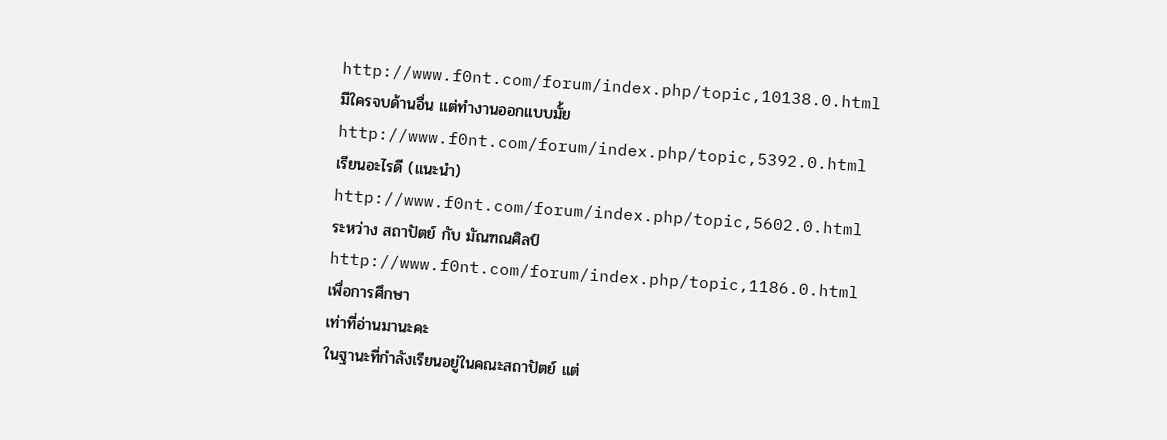http://www.f0nt.com/forum/index.php/topic,10138.0.html
มีใครจบด้านอื่น แต่ทำงานออกแบบมั้ย
http://www.f0nt.com/forum/index.php/topic,5392.0.html
เรียนอะไรดี (แนะนำ)
http://www.f0nt.com/forum/index.php/topic,5602.0.html
ระหว่าง สถาปัตย์ กับ มัณฑณศิลป์
http://www.f0nt.com/forum/index.php/topic,1186.0.html
เพื่อการศึกษา
เท่าที่อ่านมานะคะ
ในฐานะที่กำลังเรียนอยู่ในคณะสถาปัตย์ แต่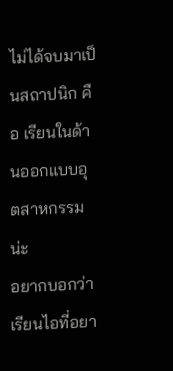ไม่ได้จบมาเป็นสถาปนิก คือ เรียนในด้านออกแบบอุตสาหกรรมน่ะ
อยากบอกว่า เรียนไอที่อยา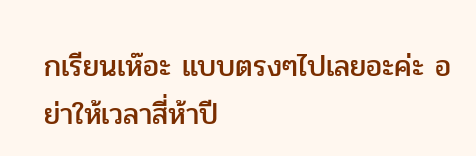กเรียนเห๊อะ แบบตรงๆไปเลยอะค่ะ อย่าให้เวลาสี่ห้าปี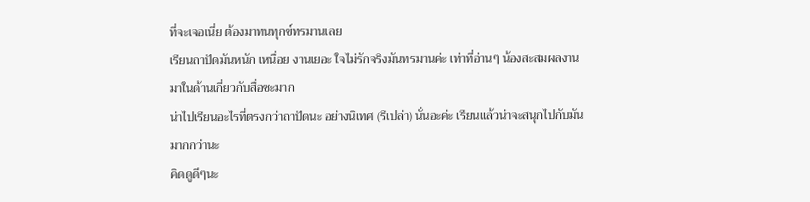ที่จะเจอเนี่ย ต้องมาทนทุกข์ทรมานเลย
เรียนถาปัดมันหนัก เหนื่อย งานเยอะ ใจไม่รักจริงมันทรมานค่ะ เท่าที่อ่านๆ น้องสะสมผลงานมาในด้านเกี่ยวกับสื่อซะมาก
น่าไปเรียนอะไรที่ตรงกว่าถาปัดนะ อย่างนิเทศ (รึเปล่า) นั่นอะค่ะ เรียนแล้วน่าจะสนุกไปกับมันมากกว่านะ
คิดดูดีๆนะ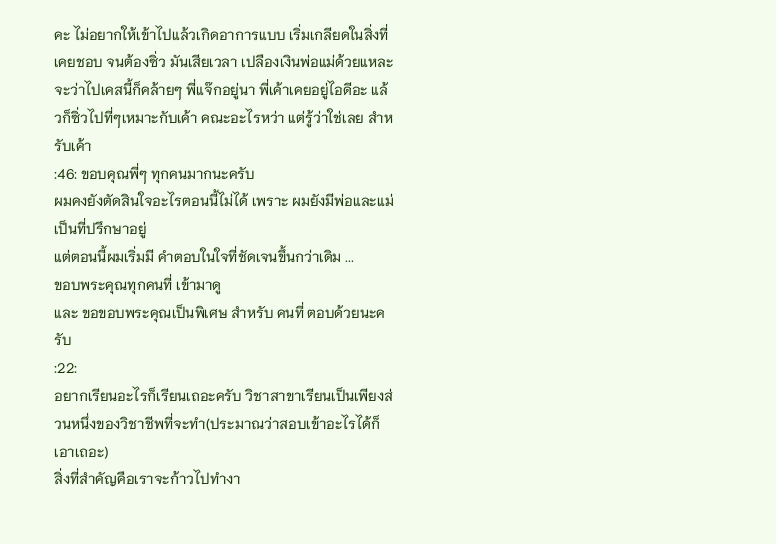คะ ไม่อยากให้เข้าไปแล้วเกิดอาการแบบ เริ่มเกลียดในสิ่งที่เคยชอบ จนต้องซิ่ว มันเสียเวลา เปลืองเงินพ่อแม่ด้วยแหละ
จะว่าไปเคสนี้ก็คล้ายๆ พี่แจ๊กอยู่นา พี่เค้าเคยอยู่ไอดีอะ แล้วก็ซิ่วไปที่ๆเหมาะกับเค้า คณะอะไรหว่า แต่รู้ว่าใช่เลย สำหรับเค้า
:46: ขอบคุณพี่ๆ ทุกคนมากนะครับ
ผมคงยังตัดสินใจอะไรตอนนี้ไม่ได้ เพราะ ผมยังมีพ่อและแม่ เป็นที่ปรึกษาอยู่
แต่ตอนนี้ผมเริ่มมี คำตอบในใจที่ชัดเจนขึ้นกว่าเดิม ...
ขอบพระคุณทุกคนที่ เข้ามาดู
และ ขอขอบพระคุณเป็นพิเศษ สำหรับ คนที่ ตอบด้วยนะครับ
:22:
อยากเรียนอะไรก็เรียนเถอะครับ วิชาสาขาเรียนเป็นเพียงส่วนหนึ่งของวิชาชีพที่จะทำ(ประมาณว่าสอบเข้าอะไรได้ก็เอาเถอะ)
สิ่งที่สำคัญคือเราจะก้าวไปทำงา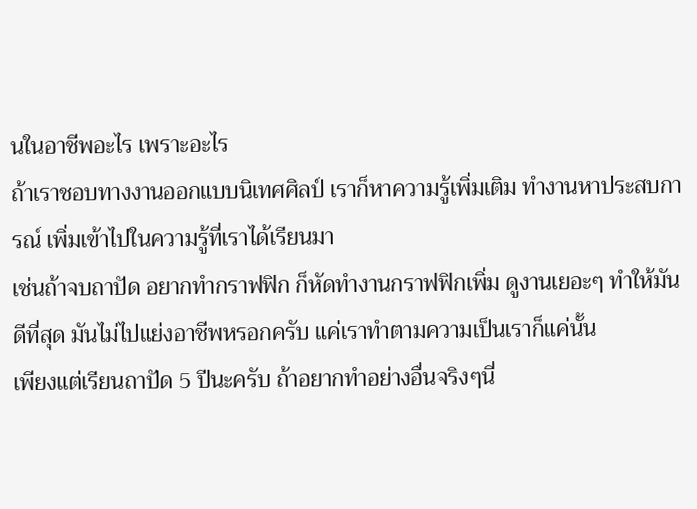นในอาชีพอะไร เพราะอะไร
ถ้าเราชอบทางงานออกแบบนิเทศศิลป์ เราก็หาความรู้เพิ่มเติม ทำงานหาประสบการณ์ เพิ่มเข้าไปในความรู้ที่เราได้เรียนมา
เช่นถ้าจบถาปัด อยากทำกราฟฟิก ก็หัดทำงานกราฟฟิกเพิ่ม ดูงานเยอะๆ ทำให้มันดีที่สุด มันไม่ไปแย่งอาชีพหรอกครับ แค่เราทำตามความเป็นเราก็แค่นั้น
เพียงแต่เรียนถาปัด 5 ปีนะครับ ถ้าอยากทำอย่างอื่นจริงๆนี่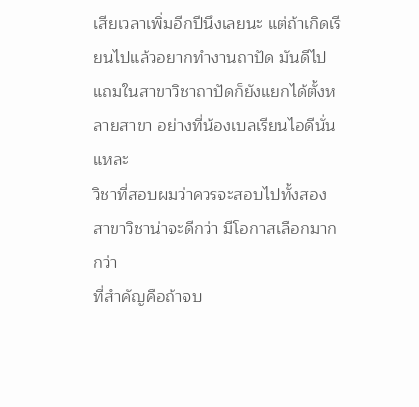เสียเวลาเพิ่มอีกปีนึงเลยนะ แต่ถ้าเกิดเรียนไปแล้วอยากทำงานถาปัด มันดีไป แถมในสาขาวิชาถาปัดก็ยังแยกได้ตั้งหลายสาขา อย่างที่น้องเบลเรียนไอดีนั่นแหละ
วิชาที่สอบผมว่าควรจะสอบไปทั้งสองสาขาวิชาน่าจะดีกว่า มีโอกาสเลือกมากกว่า
ที่สำคัญคือถ้าจบ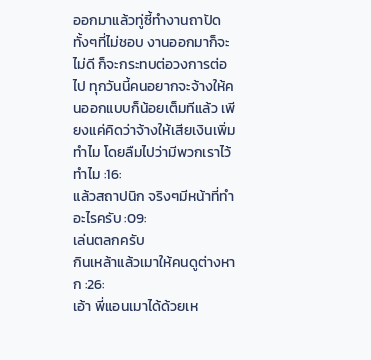ออกมาแล้วทู่ซี้ทำงานถาปัดทั้งๆที่ไม่ชอบ งานออกมาก็จะไม่ดี ก็จะกระทบต่อวงการต่อไป ทุกวันนี้คนอยากจะจ้างให้คนออกแบบก็น้อยเต็มทีแล้ว เพียงแค่คิดว่าจ้างให้เสียเงินเพิ่มทำไม โดยลืมไปว่ามีพวกเราไว้ทำไม :16:
แล้วสถาปนิก จริงๆมีหน้าที่ทำอะไรครับ :09:
เล่นตลกครับ
กินเหล้าแล้วเมาให้คนดูต่างหาก :26:
เอ้า พี่แอนเมาได้ด้วยเห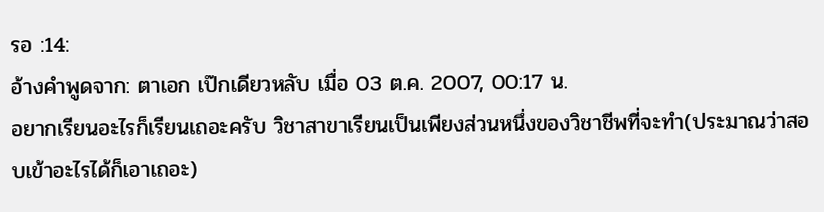รอ :14:
อ้างคำพูดจาก: ตาเอก เป๊กเดียวหลับ เมื่อ 03 ต.ค. 2007, 00:17 น.
อยากเรียนอะไรก็เรียนเถอะครับ วิชาสาขาเรียนเป็นเพียงส่วนหนึ่งของวิชาชีพที่จะทำ(ประมาณว่าสอบเข้าอะไรได้ก็เอาเถอะ)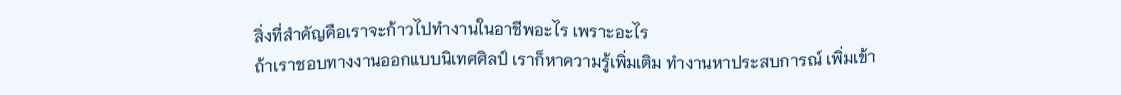สิ่งที่สำคัญคือเราจะก้าวไปทำงานในอาชีพอะไร เพราะอะไร
ถ้าเราชอบทางงานออกแบบนิเทศศิลป์ เราก็หาความรู้เพิ่มเติม ทำงานหาประสบการณ์ เพิ่มเข้า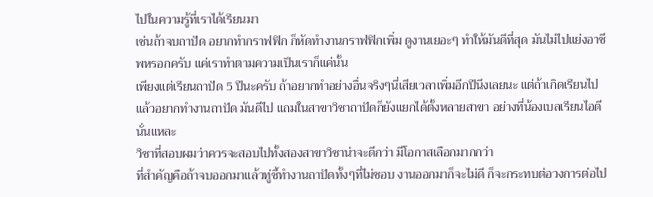ไปในความรู้ที่เราได้เรียนมา
เช่นถ้าจบถาปัด อยากทำกราฟฟิก ก็หัดทำงานกราฟฟิกเพิ่ม ดูงานเยอะๆ ทำให้มันดีที่สุด มันไม่ไปแย่งอาชีพหรอกครับ แค่เราทำตามความเป็นเราก็แค่นั้น
เพียงแต่เรียนถาปัด 5 ปีนะครับ ถ้าอยากทำอย่างอื่นจริงๆนี่เสียเวลาเพิ่มอีกปีนึงเลยนะ แต่ถ้าเกิดเรียนไปแล้วอยากทำงานถาปัด มันดีไป แถมในสาขาวิชาถาปัดก็ยังแยกได้ตั้งหลายสาขา อย่างที่น้องเบลเรียนไอดีนั่นแหละ
วิชาที่สอบผมว่าควรจะสอบไปทั้งสองสาขาวิชาน่าจะดีกว่า มีโอกาสเลือกมากกว่า
ที่สำคัญคือถ้าจบออกมาแล้วทู่ซี้ทำงานถาปัดทั้งๆที่ไม่ชอบ งานออกมาก็จะไม่ดี ก็จะกระทบต่อวงการต่อไป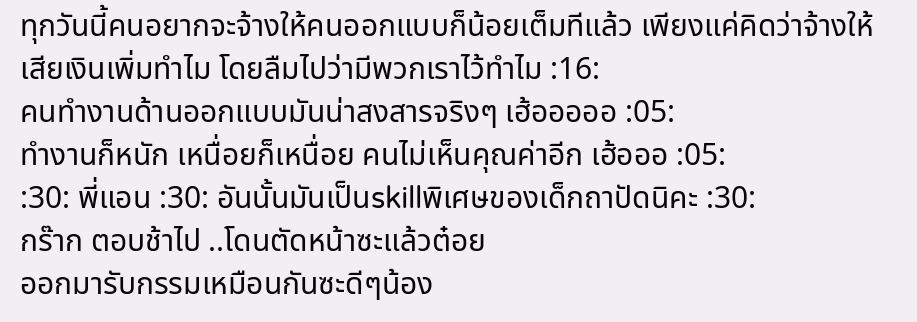ทุกวันนี้คนอยากจะจ้างให้คนออกแบบก็น้อยเต็มทีแล้ว เพียงแค่คิดว่าจ้างให้เสียเงินเพิ่มทำไม โดยลืมไปว่ามีพวกเราไว้ทำไม :16:
คนทำงานด้านออกแบบมันน่าสงสารจริงๆ เฮ้อออออ :05:
ทำงานก็หนัก เหนื่อยก็เหนื่อย คนไม่เห็นคุณค่าอีก เฮ้อออ :05:
:30: พี่แอน :30: อันนั้นมันเป็นskillพิเศษของเด็กถาปัดนิคะ :30:
กร๊าก ตอบช้าไป ..โดนตัดหน้าซะแล้วต๋อย
ออกมารับกรรมเหมือนกันซะดีๆน้อง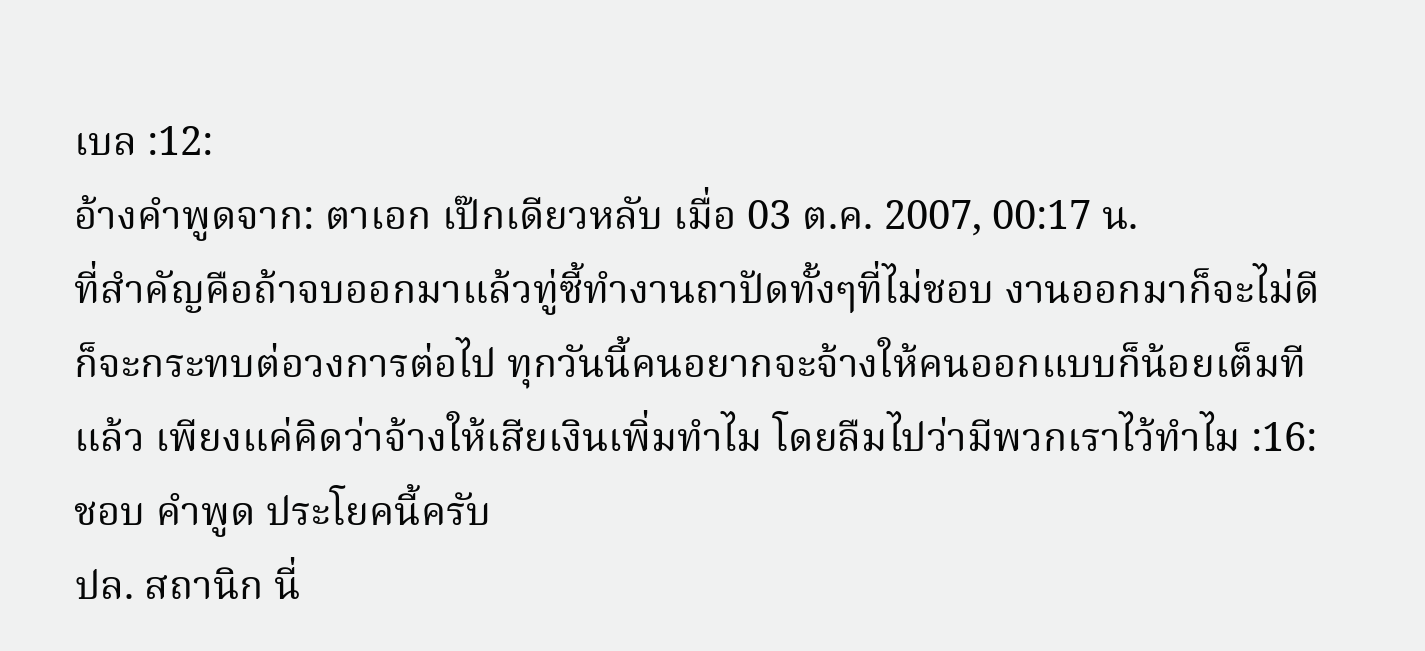เบล :12:
อ้างคำพูดจาก: ตาเอก เป๊กเดียวหลับ เมื่อ 03 ต.ค. 2007, 00:17 น.
ที่สำคัญคือถ้าจบออกมาแล้วทู่ซี้ทำงานถาปัดทั้งๆที่ไม่ชอบ งานออกมาก็จะไม่ดี ก็จะกระทบต่อวงการต่อไป ทุกวันนี้คนอยากจะจ้างให้คนออกแบบก็น้อยเต็มทีแล้ว เพียงแค่คิดว่าจ้างให้เสียเงินเพิ่มทำไม โดยลืมไปว่ามีพวกเราไว้ทำไม :16:
ชอบ คำพูด ประโยคนี้ครับ
ปล. สถานิก นี่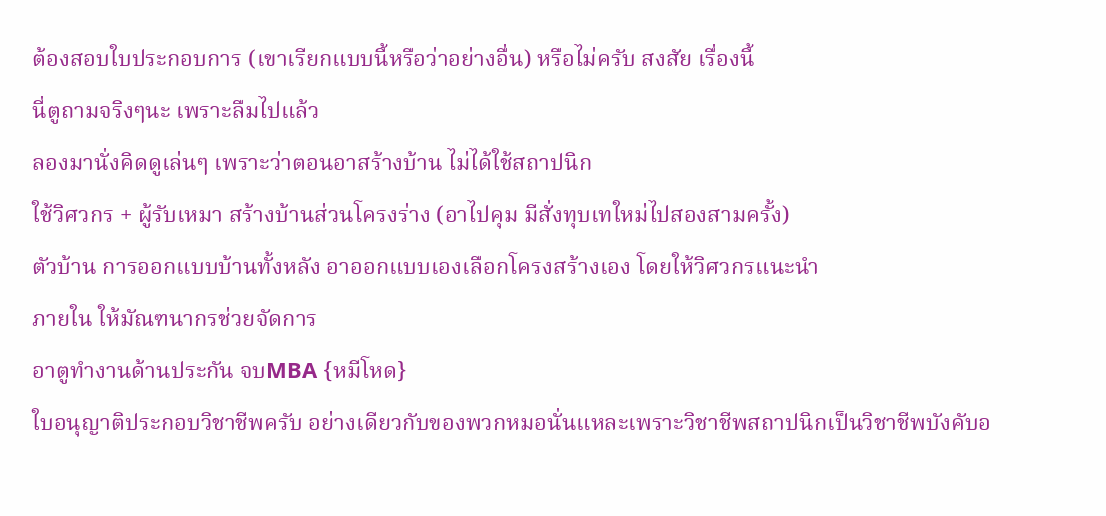ต้องสอบใบประกอบการ (เขาเรียกแบบนี้หรือว่าอย่างอื่น) หรือไม่ครับ สงสัย เรื่องนี้
นี่ตูถามจริงๆนะ เพราะลืมไปแล้ว
ลองมานั่งคิดดูเล่นๆ เพราะว่าตอนอาสร้างบ้าน ไม่ได้ใช้สถาปนิก
ใช้วิศวกร + ผู้รับเหมา สร้างบ้านส่วนโครงร่าง (อาไปคุม มีสั่งทุบเทใหม่ไปสองสามครั้ง)
ตัวบ้าน การออกแบบบ้านทั้งหลัง อาออกแบบเองเลือกโครงสร้างเอง โดยให้วิศวกรแนะนำ
ภายใน ให้มัณฑนากรช่วยจัดการ
อาตูทำงานด้านประกัน จบMBA {หมีโหด}
ใบอนุญาติประกอบวิชาชีพครับ อย่างเดียวกับของพวกหมอนั่นแหละเพราะวิชาชีพสถาปนิกเป็นวิชาชีพบังคับอ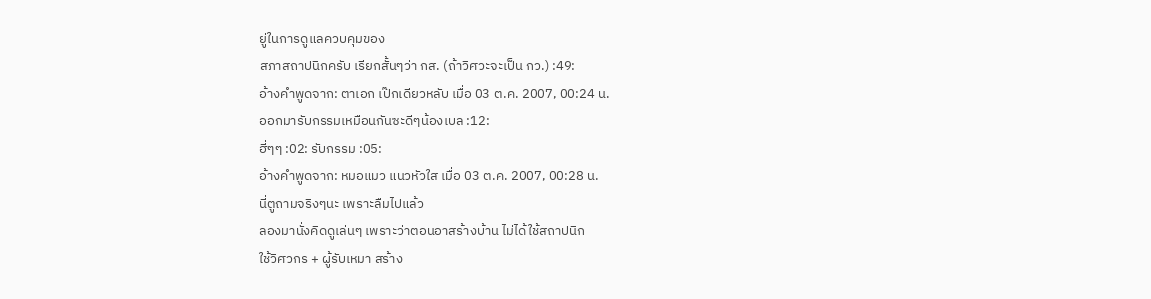ยู่ในการดูแลควบคุมของ
สภาสถาปนิกครับ เรียกสั้นๆว่า กส. (ถ้าวิศวะจะเป็น กว.) :49:
อ้างคำพูดจาก: ตาเอก เป๊กเดียวหลับ เมื่อ 03 ต.ค. 2007, 00:24 น.
ออกมารับกรรมเหมือนกันซะดีๆน้องเบล :12:
ฮี่ๆๆ :02: รับกรรม :05:
อ้างคำพูดจาก: หมอแมว แนวหัวใส เมื่อ 03 ต.ค. 2007, 00:28 น.
นี่ตูถามจริงๆนะ เพราะลืมไปแล้ว
ลองมานั่งคิดดูเล่นๆ เพราะว่าตอนอาสร้างบ้าน ไม่ได้ใช้สถาปนิก
ใช้วิศวกร + ผู้รับเหมา สร้าง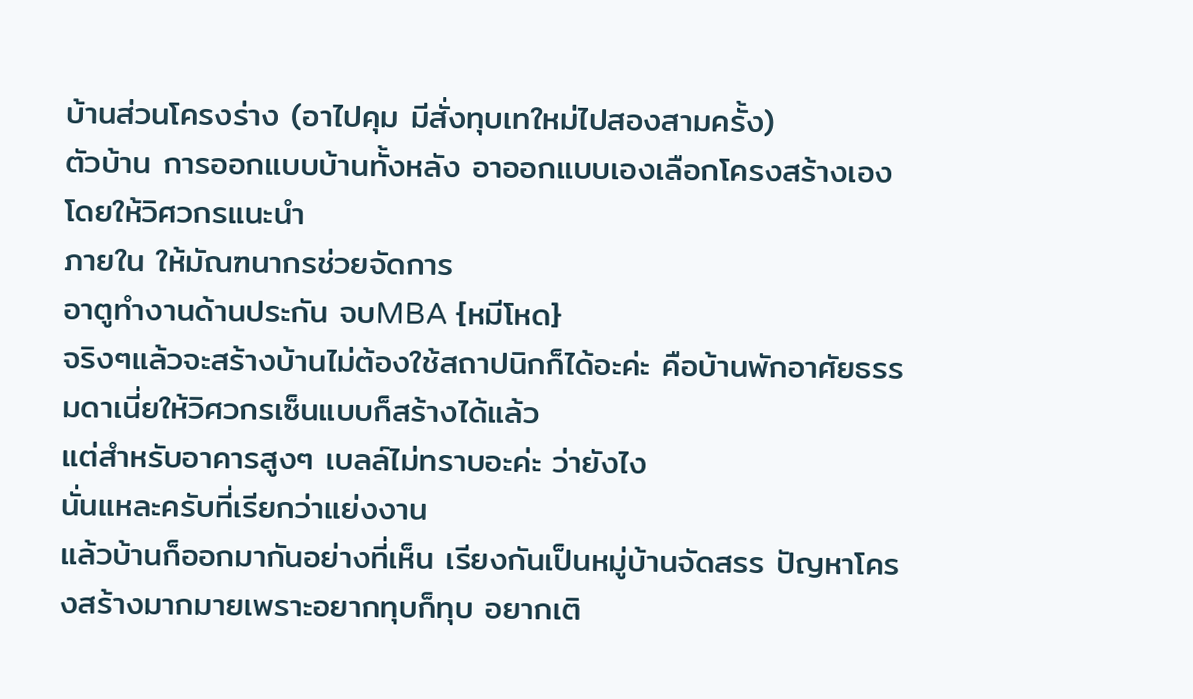บ้านส่วนโครงร่าง (อาไปคุม มีสั่งทุบเทใหม่ไปสองสามครั้ง)
ตัวบ้าน การออกแบบบ้านทั้งหลัง อาออกแบบเองเลือกโครงสร้างเอง โดยให้วิศวกรแนะนำ
ภายใน ให้มัณฑนากรช่วยจัดการ
อาตูทำงานด้านประกัน จบMBA {หมีโหด}
จริงๆแล้วจะสร้างบ้านไม่ต้องใช้สถาปนิกก็ได้อะค่ะ คือบ้านพักอาศัยธรรมดาเนี่ยให้วิศวกรเซ็นแบบก็สร้างได้แล้ว
แต่สำหรับอาคารสูงๆ เบลล์ไม่ทราบอะค่ะ ว่ายังไง
นั่นแหละครับที่เรียกว่าแย่งงาน
แล้วบ้านก็ออกมากันอย่างที่เห็น เรียงกันเป็นหมู่บ้านจัดสรร ปัญหาโครงสร้างมากมายเพราะอยากทุบก็ทุบ อยากเติ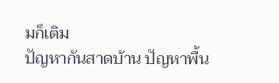มก็เติม
ปัญหากันสาดบ้าน ปัญหาพื้น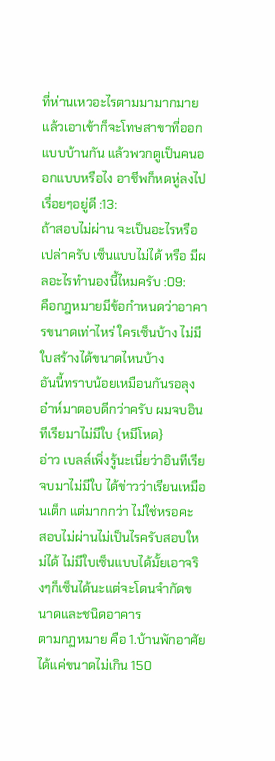ที่ห่านเหวอะไรตามมามากมาย
แล้วเอาเข้าก็จะโทษสาขาที่ออกแบบบ้านกัน แล้วพวกตูเป็นคนออกแบบหรือไง อาชีพก็หดหู่ลงไปเรื่อยๆอยู่ดี :13:
ถ้าสอบไม่ผ่าน จะเป็นอะไรหรือเปล่าครับ เซ็นแบบไม่ได้ หรือ มีผลอะไรทำนองนี้ไหมครับ :09:
คือกฎหมายมีข้อกำหนดว่าอาคารขนาดเท่าไหร่ ใครเซ็นบ้าง ไม่มีใบสร้างได้ขนาดไหนบ้าง
อันนี้ทราบน้อยเหมือนกันรอลุงอ๋าห์มาตอบดีกว่าครับ ผมจบอินทีเรียมาไม่มีใบ {หมีโหด}
อ่าว เบลล์เพิ่งรู้นะเนี่ยว่าอินทีเรียจบมาไม่มีใบ ได้ข่าวว่าเรียนเหมือนเต็ก แต่มากกว่า ไม่ใช่หรอคะ
สอบไม่ผ่านไม่เป็นไรครับสอบใหม่ได้ ไม่มีใบเซ็นแบบได้มั้ยเอาจริงๆก็เซ็นได้นะแต่จะโดนจำกัดขนาดและชนิดอาคาร
ตามกฏหมาย คือ 1.บ้านพักอาศัยได้แค่ขนาดไม่เกิน 150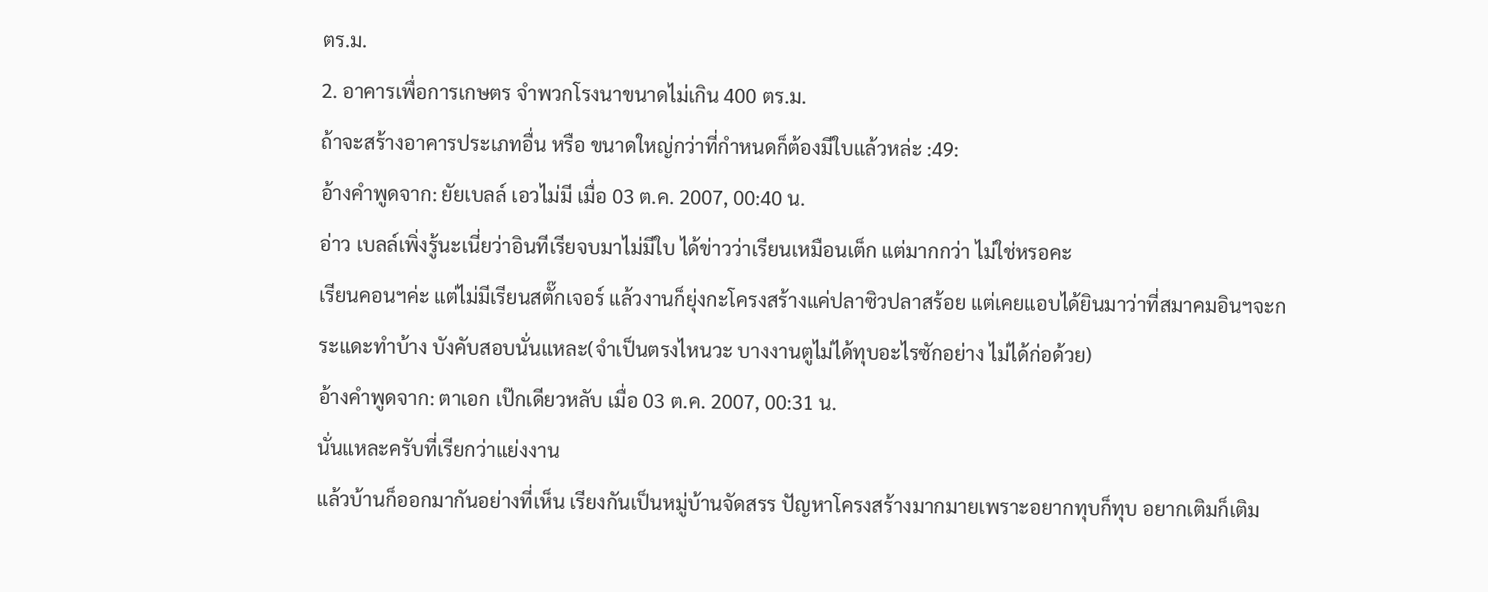ตร.ม.
2. อาคารเพื่อการเกษตร จำพวกโรงนาขนาดไม่เกิน 400 ตร.ม.
ถ้าจะสร้างอาคารประเภทอื่น หรือ ขนาดใหญ่กว่าที่กำหนดก็ต้องมีใบแล้วหล่ะ :49:
อ้างคำพูดจาก: ยัยเบลล์ เอวไม่มี เมื่อ 03 ต.ค. 2007, 00:40 น.
อ่าว เบลล์เพิ่งรู้นะเนี่ยว่าอินทีเรียจบมาไม่มีใบ ได้ข่าวว่าเรียนเหมือนเต็ก แต่มากกว่า ไม่ใช่หรอคะ
เรียนคอนฯค่ะ แต่ไม่มีเรียนสตั๊กเจอร์ แล้วงานก็ยุ่งกะโครงสร้างแค่ปลาซิวปลาสร้อย แต่เคยแอบได้ยินมาว่าที่สมาคมอินฯจะกระแดะทำบ้าง บังคับสอบนั่นแหละ(จำเป็นตรงไหนวะ บางงานตูไม่ได้ทุบอะไรซักอย่าง ไม่ได้ก่อด้วย)
อ้างคำพูดจาก: ตาเอก เป๊กเดียวหลับ เมื่อ 03 ต.ค. 2007, 00:31 น.
นั่นแหละครับที่เรียกว่าแย่งงาน
แล้วบ้านก็ออกมากันอย่างที่เห็น เรียงกันเป็นหมู่บ้านจัดสรร ปัญหาโครงสร้างมากมายเพราะอยากทุบก็ทุบ อยากเติมก็เติม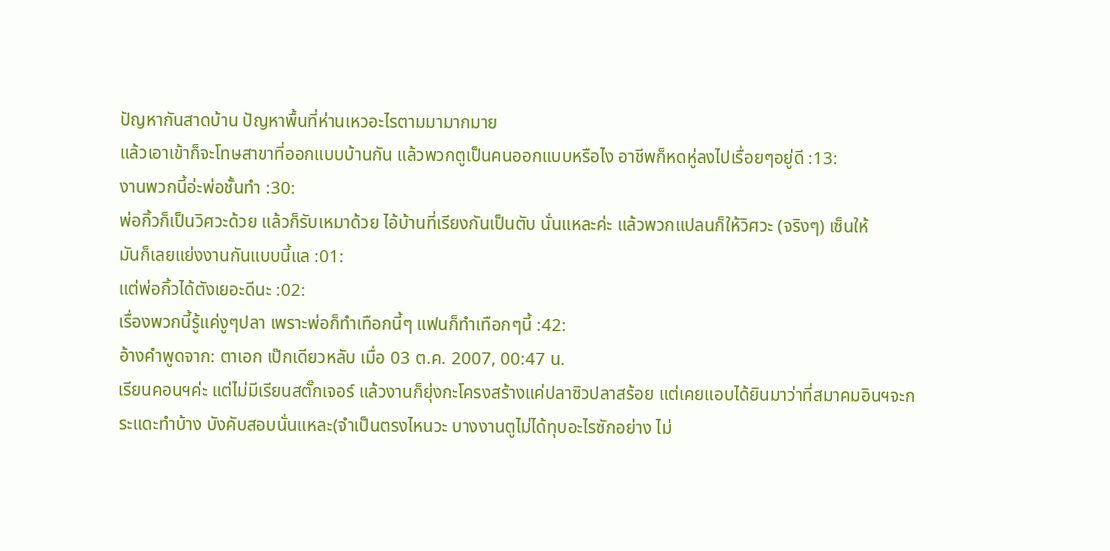ปัญหากันสาดบ้าน ปัญหาพื้นที่ห่านเหวอะไรตามมามากมาย
แล้วเอาเข้าก็จะโทษสาขาที่ออกแบบบ้านกัน แล้วพวกตูเป็นคนออกแบบหรือไง อาชีพก็หดหู่ลงไปเรื่อยๆอยู่ดี :13:
งานพวกนี้อ่ะพ่อชั้นทำ :30:
พ่อกิ้วก็เป็นวิศวะด้วย แล้วก็รับเหมาด้วย ไอ้บ้านที่เรียงกันเป็นตับ นั่นแหละค่ะ แล้วพวกแปลนก็ให้วิศวะ (จริงๆ) เซ็นให้
มันก็เลยแย่งงานกันแบบนี้แล :01:
แต่พ่อกิ้วได้ตังเยอะดีนะ :02:
เรื่องพวกนี้รู้แค่งูๆปลา เพราะพ่อก็ทำเทือกนี้ๆ แฟนก็ทำเทือกๆนี้ :42:
อ้างคำพูดจาก: ตาเอก เป๊กเดียวหลับ เมื่อ 03 ต.ค. 2007, 00:47 น.
เรียนคอนฯค่ะ แต่ไม่มีเรียนสตั๊กเจอร์ แล้วงานก็ยุ่งกะโครงสร้างแค่ปลาซิวปลาสร้อย แต่เคยแอบได้ยินมาว่าที่สมาคมอินฯจะกระแดะทำบ้าง บังคับสอบนั่นแหละ(จำเป็นตรงไหนวะ บางงานตูไม่ได้ทุบอะไรซักอย่าง ไม่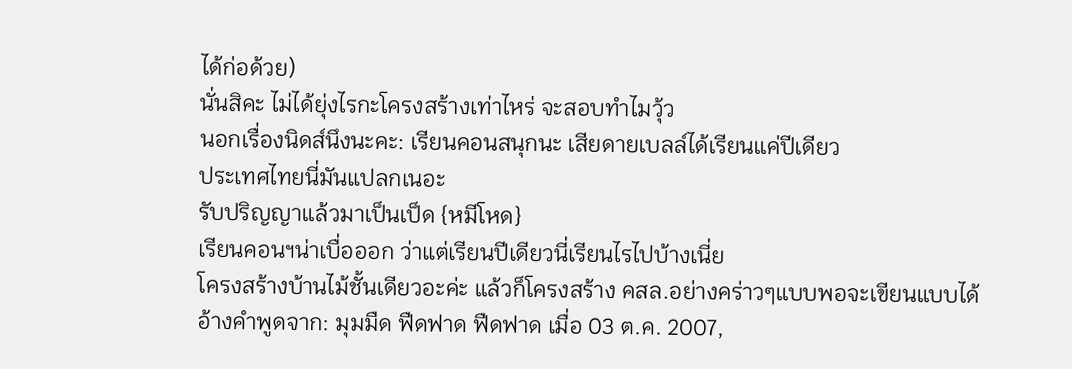ได้ก่อด้วย)
นั่นสิคะ ไม่ได้ยุ่งไรกะโครงสร้างเท่าไหร่ จะสอบทำไมวุ้ว
นอกเรื่องนิดส์นึงนะคะ: เรียนคอนสนุกนะ เสียดายเบลล์ได้เรียนแค่ปีเดียว
ประเทศไทยนี่มันแปลกเนอะ
รับปริญญาแล้วมาเป็นเป็ด {หมีโหด}
เรียนคอนฯน่าเบื่อออก ว่าแต่เรียนปีเดียวนี่เรียนไรไปบ้างเนี่ย
โครงสร้างบ้านไม้ชั้นเดียวอะค่ะ แล้วก็โครงสร้าง คสล.อย่างคร่าวๆแบบพอจะเขียนแบบได้
อ้างคำพูดจาก: มุมมืด ฟืดฟาด ฟืดฟาด เมื่อ 03 ต.ค. 2007,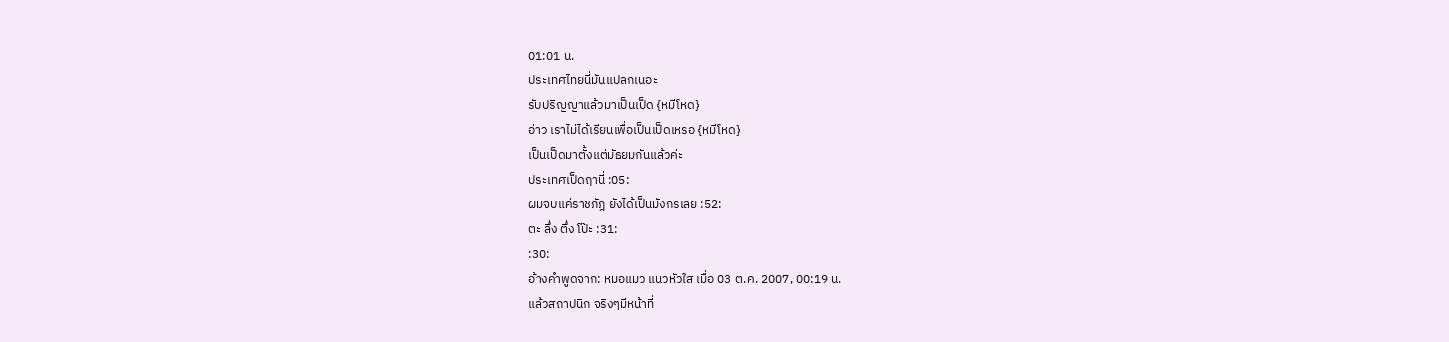01:01 น.
ประเทศไทยนี่มันแปลกเนอะ
รับปริญญาแล้วมาเป็นเป็ด {หมีโหด}
อ่าว เราไม่ได้เรียนเพื่อเป็นเป็ดเหรอ {หมีโหด}
เป็นเป็ดมาตั้งแต่มัธยมกันแล้วค่ะ
ประเทศเป็ดฤานี่ :05:
ผมจบแค่ราชภัฎ ยังได้เป็นมังกรเลย :52:
ตะ ลึ่ง ตึ่ง โป๊ะ :31:
:30:
อ้างคำพูดจาก: หมอแมว แนวหัวใส เมื่อ 03 ต.ค. 2007, 00:19 น.
แล้วสถาปนิก จริงๆมีหน้าที่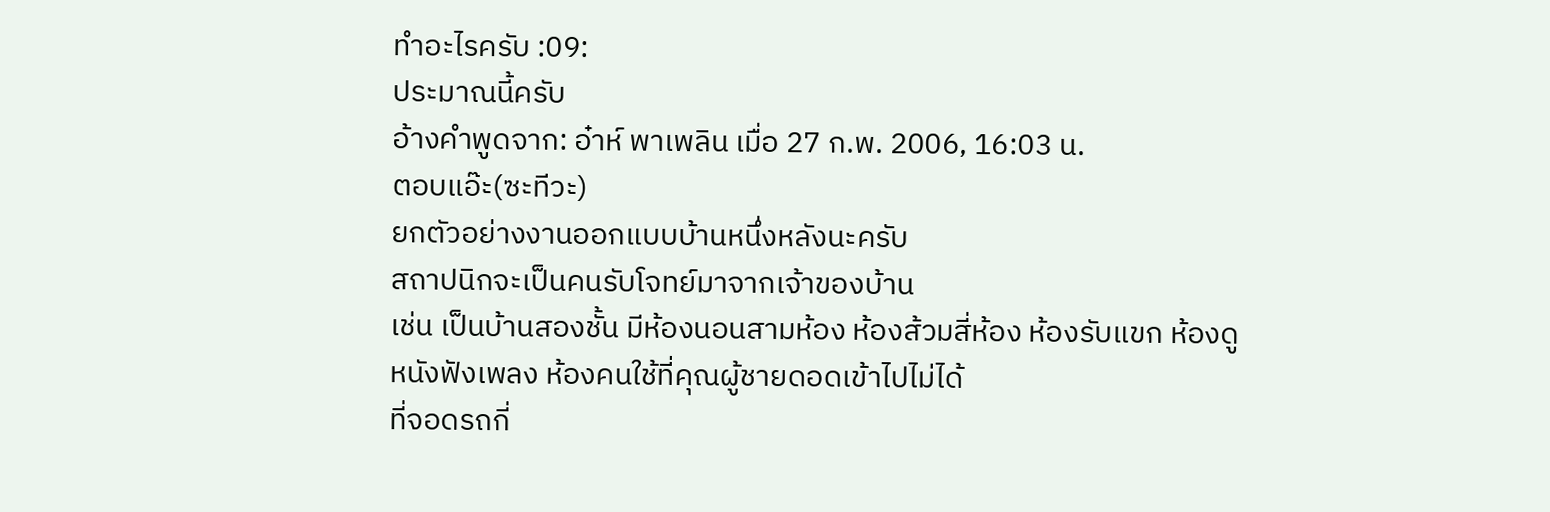ทำอะไรครับ :09:
ประมาณนี้ครับ
อ้างคำพูดจาก: อ๋าห์ พาเพลิน เมื่อ 27 ก.พ. 2006, 16:03 น.
ตอบแอ๊ะ(ซะทีวะ)
ยกตัวอย่างงานออกแบบบ้านหนึ่งหลังนะครับ
สถาปนิกจะเป็นคนรับโจทย์มาจากเจ้าของบ้าน
เช่น เป็นบ้านสองชั้น มีห้องนอนสามห้อง ห้องส้วมสี่ห้อง ห้องรับแขก ห้องดูหนังฟังเพลง ห้องคนใช้ที่คุณผู้ชายดอดเข้าไปไม่ได้
ที่จอดรถกี่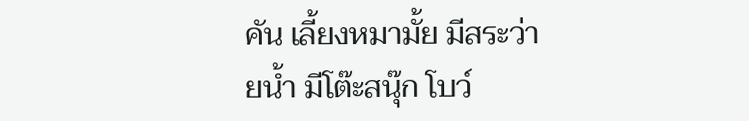คัน เลี้ยงหมามั้ย มีสระว่ายน้ำ มีโต๊ะสนุ๊ก โบว์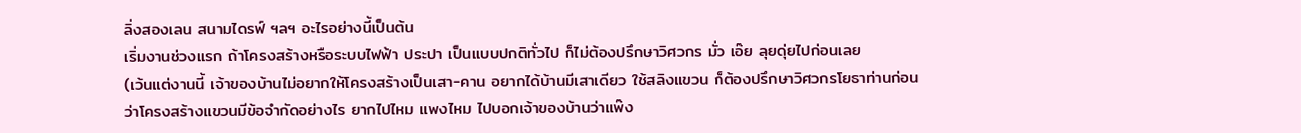ลิ่งสองเลน สนามไดรฟ์ ฯลฯ อะไรอย่างนี้เป็นต้น
เริ่มงานช่วงแรก ถ้าโครงสร้างหรือระบบไฟฟ้า ประปา เป็นแบบปกติทั่วไป ก็ไม่ต้องปรึกษาวิศวกร มั่ว เอ๊ย ลุยดุ่ยไปก่อนเลย
(เว้นแต่งานนี้ เจ้าของบ้านไม่อยากให้โครงสร้างเป็นเสา-คาน อยากได้บ้านมีเสาเดียว ใช้สลิงแขวน ก็ต้องปรึกษาวิศวกรโยธาท่านก่อน
ว่าโครงสร้างแขวนมีข้อจำกัดอย่างไร ยากไปไหม แพงไหม ไปบอกเจ้าของบ้านว่าแพ๊ง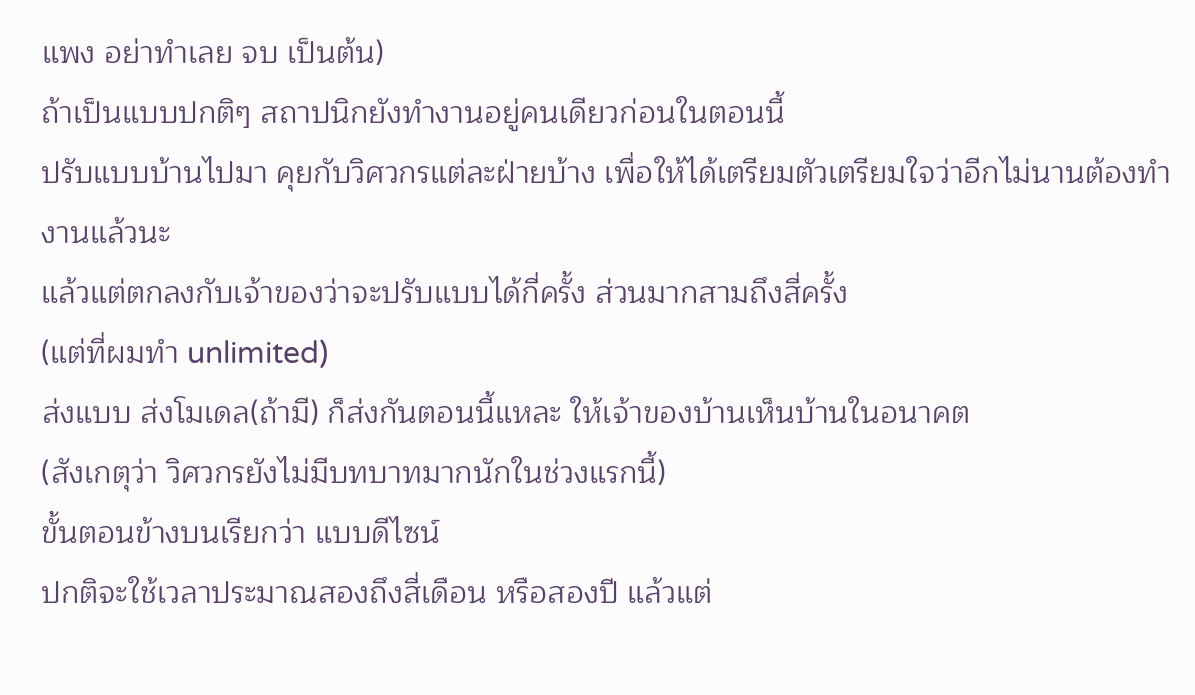แพง อย่าทำเลย จบ เป็นต้น)
ถ้าเป็นแบบปกติๆ สถาปนิกยังทำงานอยู่คนเดียวก่อนในตอนนี้
ปรับแบบบ้านไปมา คุยกับวิศวกรแต่ละฝ่ายบ้าง เพื่อให้ได้เตรียมตัวเตรียมใจว่าอีกไม่นานต้องทำงานแล้วนะ
แล้วแต่ตกลงกับเจ้าของว่าจะปรับแบบได้กี่ครั้ง ส่วนมากสามถึงสี่ครั้ง
(แต่ที่ผมทำ unlimited)
ส่งแบบ ส่งโมเดล(ถ้ามี) ก็ส่งกันตอนนี้แหละ ให้เจ้าของบ้านเห็นบ้านในอนาคต
(สังเกตุว่า วิศวกรยังไม่มีบทบาทมากนักในช่วงแรกนี้)
ขั้นตอนข้างบนเรียกว่า แบบดีไซน์
ปกติจะใช้เวลาประมาณสองถึงสี่เดือน หรือสองปี แล้วแต่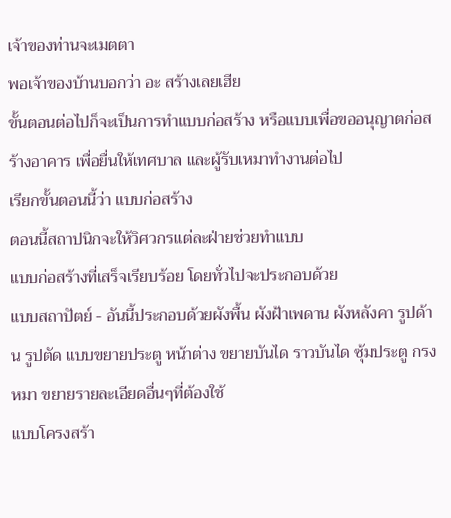เจ้าของท่านจะเมตตา
พอเจ้าของบ้านบอกว่า อะ สร้างเลยเฮีย
ขั้นตอนต่อไปก็จะเป็นการทำแบบก่อสร้าง หรือแบบเพื่อขออนุญาตก่อสร้างอาคาร เพื่อยื่นให้เทศบาล และผู้รับเหมาทำงานต่อไป
เรียกขั้นตอนนี้ว่า แบบก่อสร้าง
ตอนนี้สถาปนิกจะให้วิศวกรแต่ละฝ่ายช่วยทำแบบ
แบบก่อสร้างที่เสร็จเรียบร้อย โดยทั่วไปจะประกอบด้วย
แบบสถาปัตย์ - อันนี้ประกอบด้วยผังพื้น ผังฝ้าเพดาน ผังหลังคา รูปด้าน รูปตัด แบบขยายประตู หน้าต่าง ขยายบันได ราวบันได ซุ้มประตู กรงหมา ขยายรายละเอียดอื่นๆที่ต้องใช้
แบบโครงสร้า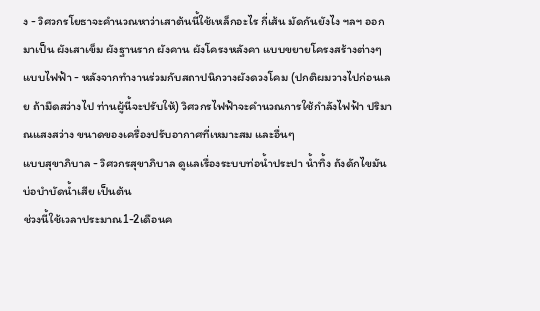ง - วิศวกรโยธาจะคำนวณหาว่าเสาต้นนี้ใช้เหล็กอะไร กี่เส้น มัดกันยังไง ฯลฯ ออกมาเป็น ผังเสาเข็ม ผังฐานราก ผังคาน ผังโครงหลังคา แบบขยายโครงสร้างต่างๆ
แบบไฟฟ้า - หลังจากทำงานร่วมกับสถาปนิกวางผังดวงโคม (ปกติผมวางไปก่อนเลย ถ้ามืดสว่างไป ท่านผู้นี้จะปรับให้) วิศวกรไฟฟ้าจะคำนวณการใช้กำลังไฟฟ้า ปริมาณแสงสว่าง ขนาดของเครื่องปรับอากาศที่เหมาะสม และอื่นๆ
แบบสุขาภิบาล - วิศวกรสุขาภิบาล ดูแลเรื่องระบบท่อน้ำประปา น้ำทิ้ง ถังดักไขมัน บ่อบำบัดน้ำเสีย เป็นต้น
ช่วงนี้ใช้เวลาประมาณ1-2เดือนค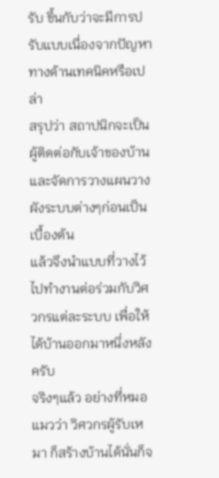รับ ขึ้นกับว่าจะมีการปรับแบบเนื่องจากปัญหาทางด้านเทคนิคหรือเปล่า
สรุปว่า สถาปนิกจะเป็นผู้ติดต่อกับเจ้าของบ้าน และจัดการวางแผนวางผังระบบต่างๆก่อนเป็นเบื้องต้น
แล้วจึงนำแบบที่วางไว้ ไปทำงานต่อร่วมกับวิศวกรแต่ละระบบ เพื่อให้ได้บ้านออกมาหนึ่งหลังครับ
จริงๆแล้ว อย่างที่หมอแมวว่า วิศวกรผู้รับเหมา ก็สร้างบ้านได้นั่นก็จ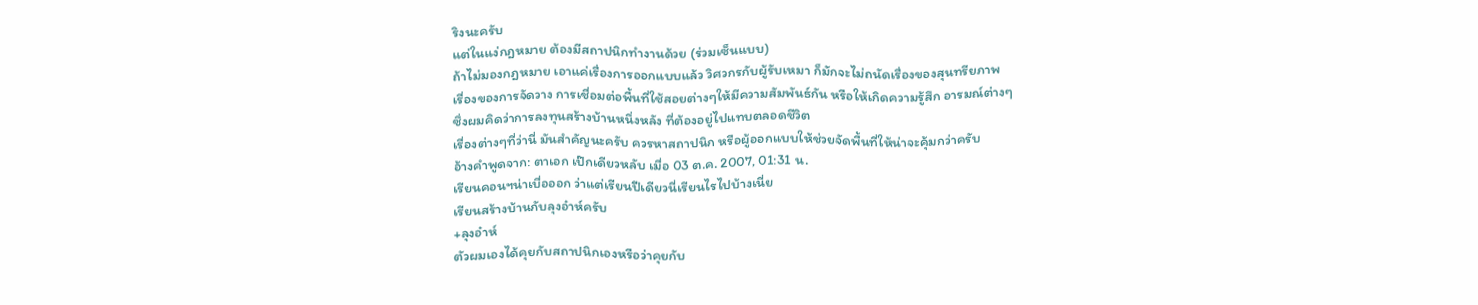ริงนะครับ
แต่ในแง่กฎหมาย ต้องมีสถาปนิกทำงานด้วย (ร่วมเซ็นแบบ)
ถ้าไม่มองกฎหมาย เอาแค่เรื่องการออกแบบแล้ว วิศวกรกับผู้รับเหมา ก็มักจะไม่ถนัดเรื่องของสุนทรียภาพ
เรื่องของการจัดวาง การเชื่อมต่อพื้นที่ใช้สอยต่างๆให้มีความสัมพันธ์กัน หรือให้เกิดความรู้สึก อารมณ์ต่างๆ
ซึ่งผมคิดว่าการลงทุนสร้างบ้านหนึ่งหลัง ที่ต้องอยู่ไปแทบตลอดชีวิต
เรื่องต่างๆที่ว่านี่ มันสำคัญนะครับ ควรหาสถาปนิก หรือผู้ออกแบบให้ช่วยจัดพื้นที่ให้น่าจะคุ้มกว่าครับ
อ้างคำพูดจาก: ตาเอก เป๊กเดียวหลับ เมื่อ 03 ต.ค. 2007, 01:31 น.
เรียนคอนฯน่าเบื่อออก ว่าแต่เรียนปีเดียวนี่เรียนไรไปบ้างเนี่ย
เรียนสร้างบ้านกับลุงอ๋าห์ครับ
+ลุงอ๋าห์
ตัวผมเองได้คุยกับสถาปนิกเองหรือว่าคุยกับ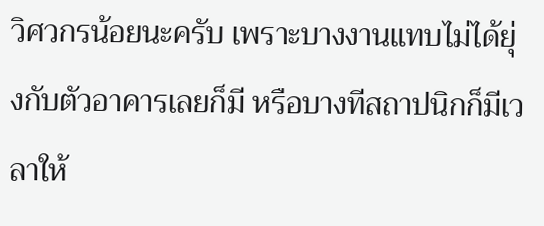วิศวกรน้อยนะครับ เพราะบางงานแทบไม่ได้ยุ่งกับตัวอาคารเลยก็มี หรือบางทีสถาปนิกก็มีเวลาให้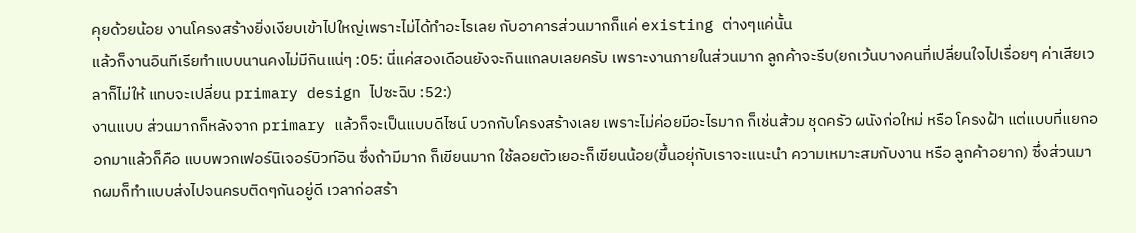คุยด้วยน้อย งานโครงสร้างยิ่งเงียบเข้าไปใหญ่เพราะไม่ได้ทำอะไรเลย กับอาคารส่วนมากก็แค่ existing ต่างๆแค่นั้น
แล้วก็งานอินทีเรียทำแบบนานคงไม่มีกินแน่ๆ :05: นี่แค่สองเดือนยังจะกินแกลบเลยครับ เพราะงานภายในส่วนมาก ลูกค้าจะรีบ(ยกเว้นบางคนที่เปลี่ยนใจไปเรื่อยๆ ค่าเสียเวลาก็ไม่ให้ แทบจะเปลี่ยน primary design ไปซะฉิบ :52:)
งานแบบ ส่วนมากก็หลังจาก primary แล้วก็จะเป็นแบบดีไซน์ บวกกับโครงสร้างเลย เพราะไม่ค่อยมีอะไรมาก ก็เช่นส้วม ชุดครัว ผนังก่อใหม่ หรือ โครงฝ้า แต่แบบที่แยกออกมาแล้วก็คือ แบบพวกเฟอร์นิเจอร์บิวท์อิน ซึ่งถ้ามีมาก ก็เขียนมาก ใช้ลอยตัวเยอะก็เขียนน้อย(ขึ้นอยุ่กับเราจะแนะนำ ความเหมาะสมกับงาน หรือ ลูกค้าอยาก) ซึ่งส่วนมากผมก็ทำแบบส่งไปจนครบติดๆกันอยู่ดี เวลาก่อสร้า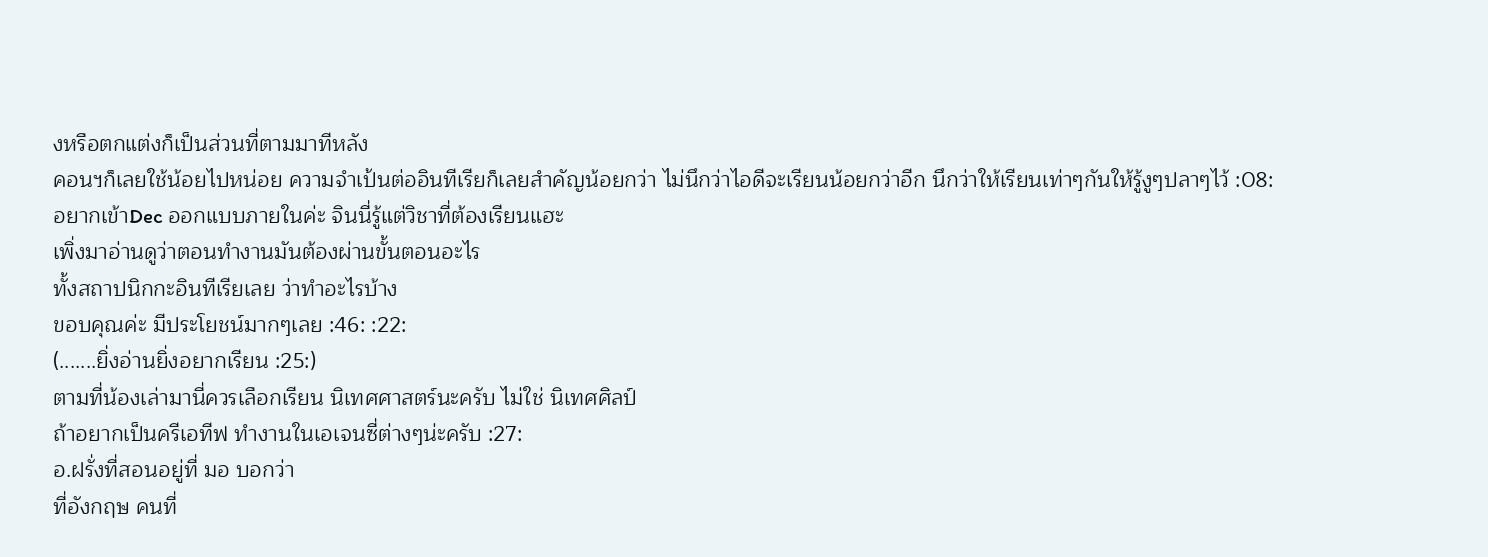งหรือตกแต่งก็เป็นส่วนที่ตามมาทีหลัง
คอนฯก็เลยใช้น้อยไปหน่อย ความจำเป้นต่ออินทีเรียก็เลยสำคัญน้อยกว่า ไม่นึกว่าไอดีจะเรียนน้อยกว่าอีก นึกว่าให้เรียนเท่าๆกันให้รู้งูๆปลาๆไว้ :08:
อยากเข้าDec ออกแบบภายในค่ะ จินนี่รู้แต่วิชาที่ต้องเรียนแฮะ
เพิ่งมาอ่านดูว่าตอนทำงานมันต้องผ่านขั้นตอนอะไร
ทั้งสถาปนิกกะอินทีเรียเลย ว่าทำอะไรบ้าง
ขอบคุณค่ะ มีประโยชน์มากๆเลย :46: :22:
(.......ยิ่งอ่านยิ่งอยากเรียน :25:)
ตามที่น้องเล่ามานี่ควรเลือกเรียน นิเทศศาสตร์นะครับ ไม่ใช่ นิเทศศิลป์
ถ้าอยากเป็นครีเอทีฟ ทำงานในเอเจนซี่ต่างๆน่ะครับ :27:
อ.ฝรั่งที่สอนอยู่ที่ มอ บอกว่า
ที่อังกฤษ คนที่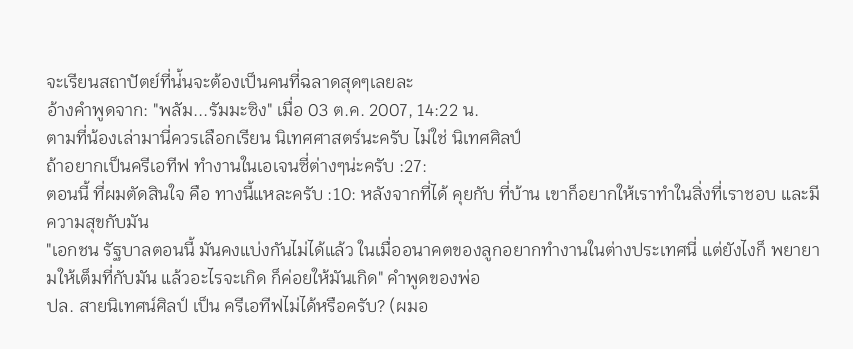จะเรียนสถาปัตย์ที่น่้นจะต้องเป็นคนที่ฉลาดสุดๆเลยละ
อ้างคำพูดจาก: "พลัม...รัมมะซิง" เมื่อ 03 ต.ค. 2007, 14:22 น.
ตามที่น้องเล่ามานี่ควรเลือกเรียน นิเทศศาสตร์นะครับ ไม่ใช่ นิเทศศิลป์
ถ้าอยากเป็นครีเอทีฟ ทำงานในเอเจนซี่ต่างๆน่ะครับ :27:
ตอนนี้ ที่ผมตัดสินใจ คือ ทางนี้แหละครับ :10: หลังจากที่ได้ คุยกับ ที่บ้าน เขาก็อยากให้เราทำในสิ่งที่เราชอบ และมีความสุขกับมัน
"เอกชน รัฐบาลตอนนี้ มันคงแบ่งกันไม่ได้แล้ว ในเมื่ออนาคตของลูกอยากทำงานในต่างประเทศนี่ แต่ยังไงก็ พยายามให้เต็มที่กับมัน แล้วอะไรจะเกิด ก็ค่อยให้มันเกิด" คำพูดของพ่อ
ปล. สายนิเทศน์ศิลป์ เป็น ครีเอทีฟไม่ได้หรือครับ? (ผมอ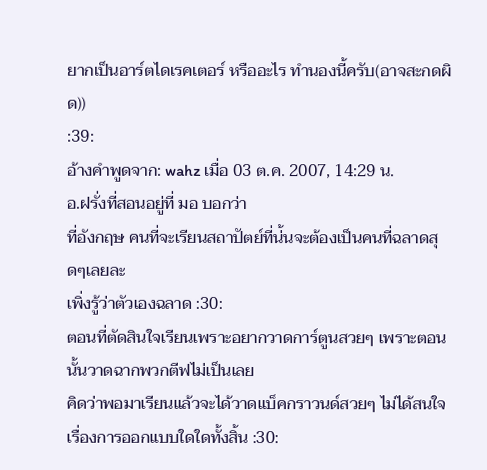ยากเป็นอาร์ตไดเรคเตอร์ หรืออะไร ทำนองนี้ครับ(อาจสะกดผิด))
:39:
อ้างคำพูดจาก: wahz เมื่อ 03 ต.ค. 2007, 14:29 น.
อ.ฝรั่งที่สอนอยู่ที่ มอ บอกว่า
ที่อังกฤษ คนที่จะเรียนสถาปัตย์ที่น่้นจะต้องเป็นคนที่ฉลาดสุดๆเลยละ
เพิ่งรู้ว่าตัวเองฉลาด :30:
ตอนที่ตัดสินใจเรียนเพราะอยากวาดการ์ตูนสวยๆ เพราะตอนนั้นวาดฉากพวกตีฟไม่เป็นเลย
คิดว่าพอมาเรียนแล้วจะได้วาดแบ็คกราวนด์สวยๆ ไม่ได้สนใจเรื่องการออกแบบใดใดทั้งสิ้น :30: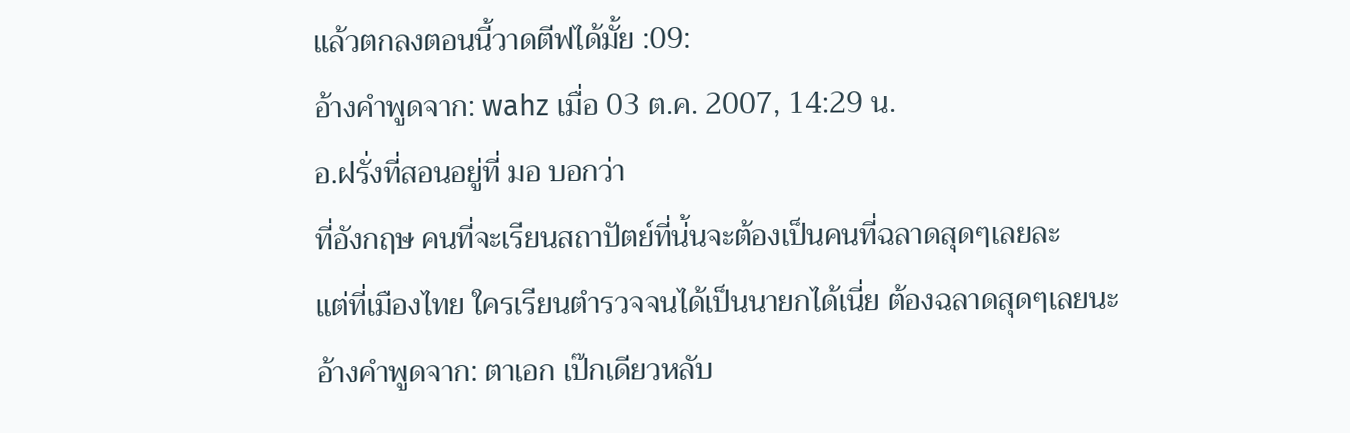แล้วตกลงตอนนี้วาดตีฟได้มั้ย :09:
อ้างคำพูดจาก: wahz เมื่อ 03 ต.ค. 2007, 14:29 น.
อ.ฝรั่งที่สอนอยู่ที่ มอ บอกว่า
ที่อังกฤษ คนที่จะเรียนสถาปัตย์ที่น่้นจะต้องเป็นคนที่ฉลาดสุดๆเลยละ
แต่ที่เมืองไทย ใครเรียนตำรวจจนได้เป็นนายกได้เนี่ย ต้องฉลาดสุดๆเลยนะ
อ้างคำพูดจาก: ตาเอก เป๊กเดียวหลับ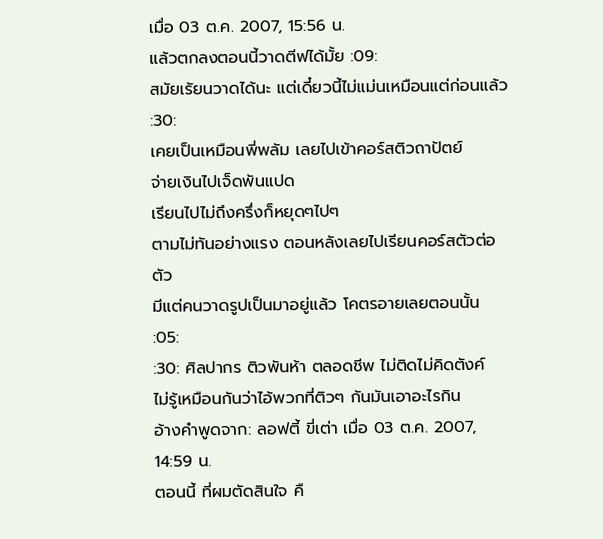เมื่อ 03 ต.ค. 2007, 15:56 น.
แล้วตกลงตอนนี้วาดตีฟได้มั้ย :09:
สมัยเรัยนวาดได้นะ แต่เดี๋ยวนี้ไม่แม่นเหมือนแต่ก่อนแล้ว :30:
เคยเป็นเหมือนพี่พลัม เลยไปเข้าคอร์สติวถาปัตย์
จ่ายเงินไปเจ็ดพันแปด
เรียนไปไม่ถึงครึ่งก็หยุดๆไปๆ
ตามไม่ทันอย่างแรง ตอนหลังเลยไปเรียนคอร์สตัวต่อตัว
มีแต่คนวาดรูปเป็นมาอยู่แล้ว โคตรอายเลยตอนนั้น :05:
:30: ศิลปากร ติวพันห้า ตลอดชีพ ไม่ติดไม่คิดตังค์
ไม่รู้เหมือนกันว่าไอ้พวกที่ติวๆ กันมันเอาอะไรกิน
อ้างคำพูดจาก: ลอฟตี้ ขี่เต่า เมื่อ 03 ต.ค. 2007, 14:59 น.
ตอนนี้ ที่ผมตัดสินใจ คื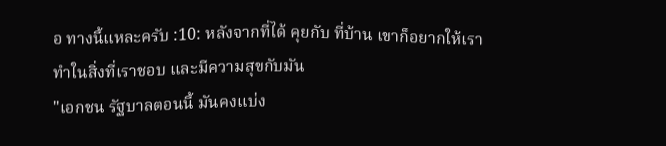อ ทางนี้แหละครับ :10: หลังจากที่ได้ คุยกับ ที่บ้าน เขาก็อยากให้เราทำในสิ่งที่เราชอบ และมีความสุขกับมัน
"เอกชน รัฐบาลตอนนี้ มันคงแบ่ง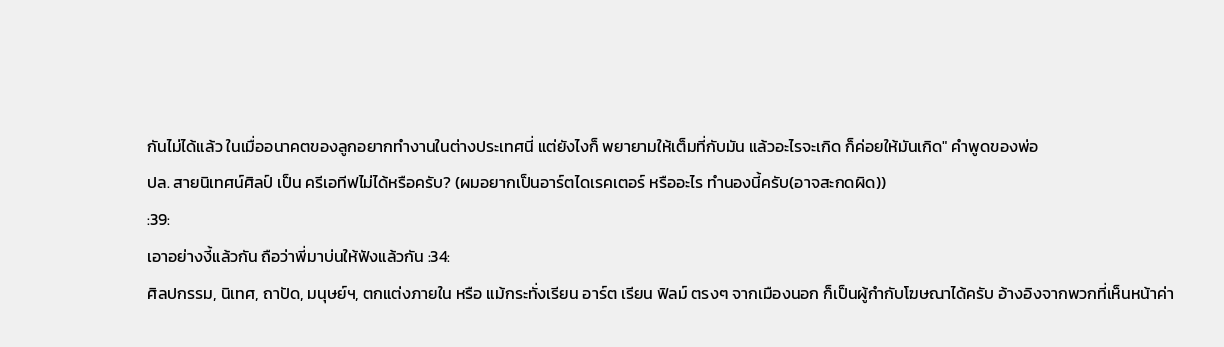กันไม่ได้แล้ว ในเมื่ออนาคตของลูกอยากทำงานในต่างประเทศนี่ แต่ยังไงก็ พยายามให้เต็มที่กับมัน แล้วอะไรจะเกิด ก็ค่อยให้มันเกิด" คำพูดของพ่อ
ปล. สายนิเทศน์ศิลป์ เป็น ครีเอทีฟไม่ได้หรือครับ? (ผมอยากเป็นอาร์ตไดเรคเตอร์ หรืออะไร ทำนองนี้ครับ(อาจสะกดผิด))
:39:
เอาอย่างงี้แล้วกัน ถือว่าพี่มาบ่นให้ฟังแล้วกัน :34:
ศิลปกรรม, นิเทศ, ถาปัด, มนุษย์ฯ, ตกแต่งภายใน หรือ แม้กระทั่งเรียน อาร์ต เรียน ฟิลม์ ตรงๆ จากเมืองนอก ก็เป็นผู้กำกับโฆษณาได้ครับ อ้างอิงจากพวกที่เห็นหน้าค่า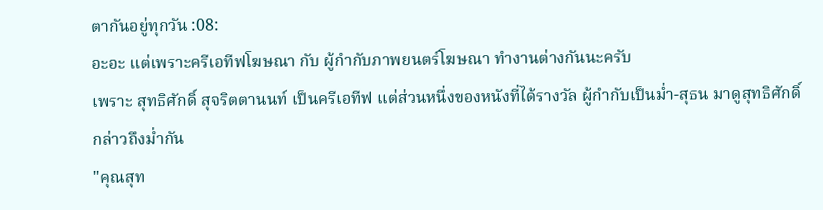ตากันอยู่ทุกวัน :08:
อะอะ แต่เพราะครีเอทีฟโฆษณา กับ ผู้กำกับภาพยนตร์โฆษณา ทำงานต่างกันนะครับ
เพราะ สุทธิศักดิ์ สุจริตตานนท์ เป็นครีเอทีฟ แต่ส่วนหนึ่งของหนังที่ได้รางวัล ผู้กำกับเป็นม่ำ-สุธน มาดูสุทธิศักดิ์กล่าวถึงม่ำกัน
"คุณสุท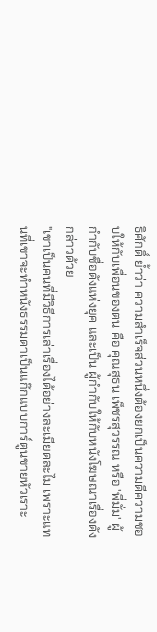ธิศักดิ์ ย้ำว่า ความสำเร็จส่วนหนึ่งต้องยกเป็นความดีความชอบให้กับเพื่อนของตน คือ คุณสุธน เพ็ชรสุวรรณ หรือ 'พี่มั่ม' ผู้กำกับชื่อดังแห่งยุค และเป็น ผู้กำกับให้กับหนังโฆษณาเรื่องดังกล่าวด้วย
"เขาเป็นคนที่มีวิธีการเล่าเรื่องได้อย่างละเมียดละไม เพราะแทนที่เขาจะทำหนังธรรมดาเป็นแก๊กแบบการ์ตูนขายหัวเราะ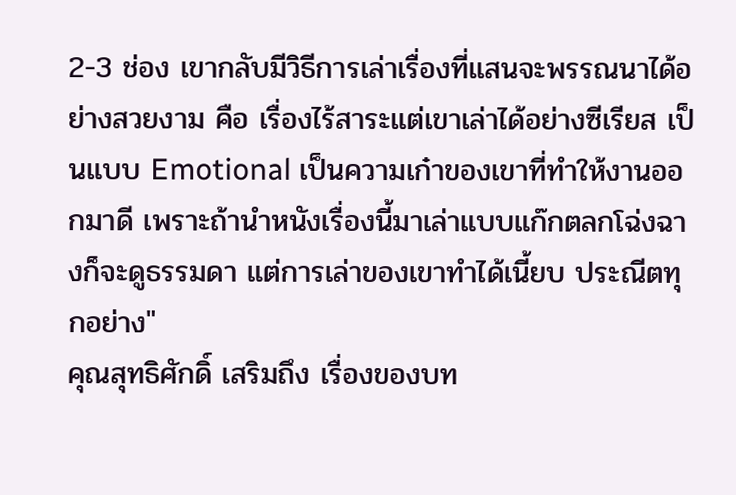2-3 ช่อง เขากลับมีวิธีการเล่าเรื่องที่แสนจะพรรณนาได้อย่างสวยงาม คือ เรื่องไร้สาระแต่เขาเล่าได้อย่างซีเรียส เป็นแบบ Emotional เป็นความเก๋าของเขาที่ทำให้งานออกมาดี เพราะถ้านำหนังเรื่องนี้มาเล่าแบบแก๊กตลกโฉ่งฉางก็จะดูธรรมดา แต่การเล่าของเขาทำได้เนี้ยบ ประณีตทุกอย่าง"
คุณสุทธิศักดิ์ เสริมถึง เรื่องของบท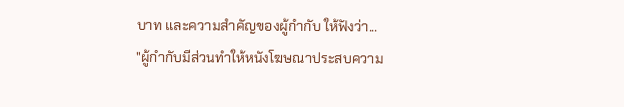บาท และความสำคัญของผู้กำกับ ให้ฟังว่า...
"ผู้กำกับมีส่วนทำให้หนังโฆษณาประสบความ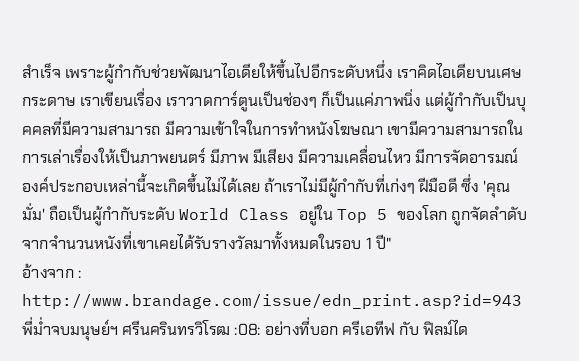สำเร็จ เพราะผู้กำกับช่วยพัฒนาไอเดียให้ขึ้นไปอีกระดับหนึ่ง เราคิดไอเดียบนเศษกระดาษ เราเขียนเรื่อง เราวาดการ์ตูนเป็นช่องๆ ก็เป็นแค่ภาพนิ่ง แต่ผู้กำกับเป็นบุคคลที่มีความสามารถ มีความเข้าใจในการทำหนังโฆษณา เขามีความสามารถในการเล่าเรื่องให้เป็นภาพยนตร์ มีภาพ มีเสียง มีความเคลื่อนไหว มีการจัดอารมณ์ องค์ประกอบเหล่านี้จะเกิดขึ้นไม่ได้เลย ถ้าเราไม่มีผู้กำกับที่เก่งๆ ฝีมือดี ซึ่ง 'คุณมั่ม' ถือเป็นผู้กำกับระดับ World Class อยู่ใน Top 5 ของโลก ถูกจัดลำดับจากจำนวนหนังที่เขาเคยได้รับรางวัลมาทั้งหมดในรอบ 1 ปี"
อ้างจาก : http://www.brandage.com/issue/edn_print.asp?id=943
พี่ม่ำจบมนุษย์ฯ ศรีนครินทรวิโรฒ :08: อย่างที่บอก ครีเอทีฟ กับ ฟิลม์ได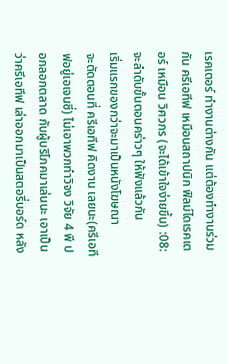เรคเตอร์ ทำงานต่างกัน แต่ต้องทำงานร่วมกัน ครีเอทีฟ เหมือนสถาปนิก ฟิลม์ไดเรคเตอร์ เหมือน วิศวกร (จะได้เข้าใจง่ายขึ้น) :08:จะลำดับขั้นตอนคร่าวๆ ให้ฟังแล้วกัน
เริ่มแรกของกว่าจะมาเป็นหนังโฆษณา
จะตัดตอนที่ ครีเอทีฟ คิดงาน เลยนะ(ครีเอทีฟอยู่เอเจนซี่) ไม่เอาพวกทำวิจง วิจัย 4 พี ปอกลอกตลาด กับผู้บริโภคมาเล่นนะ เอาเป็นว่าครีเอทีฟ เล่าออกมาเป็นสตอรี่บอร์ด หลัง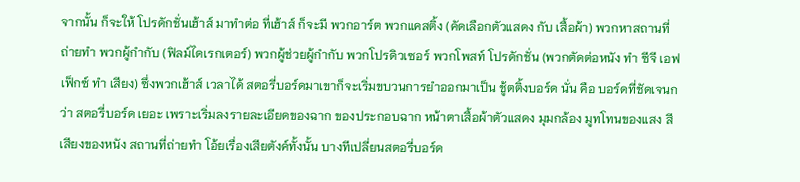จากนั้น ก็จะให้ โปรดักชั่นเฮ้าส์ มาทำต่อ ที่เฮ้าส์ ก็จะมี พวกอาร์ต พวกแคสติ้ง (คัดเลือกตัวแสดง กับ เสื้อผ้า) พวกหาสถานที่ถ่ายทำ พวกผู้กำกับ (ฟิลม์ไดเรกเตอร์) พวกผู้ช่วยผู้กำกับ พวกโปรดิวเซอร์ พวกโพสท์ โปรดักชั่น (พวกตัดต่อหนัง ทำ ซีจี เอฟเฟ็กซ์ ทำ เสียง) ซึ่งพวกเฮ้าส์ เวลาได้ สตอรี่บอร์ดมาเขาก็จะเริ่มขบวนการยำออกมาเป็น ชู้ตติ้งบอร์ด นั่น คือ บอร์ดที่ชัดเจนกว่า สตอรี่บอร์ด เยอะ เพราะเริ่มลงรายละเอียดของฉาก ของประกอบฉาก หน้าตาเสื้อผ้าตัวแสดง มุมกล้อง มูทโทนของแสง สี เสียงของหนัง สถานที่ถ่ายทำ โอ้ยเรื่องเสียตังค์ทั้งนั้น บางทีเปลี่ยนสตอรี่บอร์ด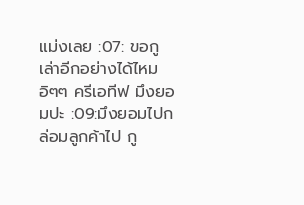แม่งเลย :07: ขอกูเล่าอีกอย่างได้ไหม อิๆๆ ครีเอทีฟ มึงยอมปะ :09:มึงยอมไปกล่อมลูกค้าไป กู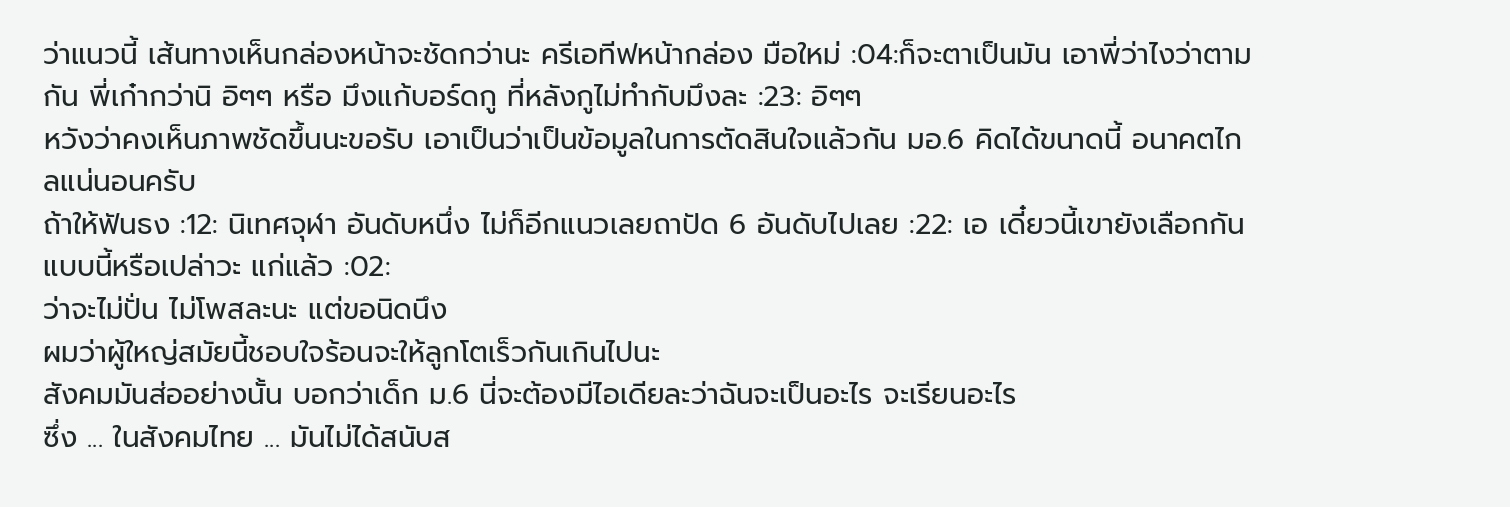ว่าแนวนี้ เส้นทางเห็นกล่องหน้าจะชัดกว่านะ ครีเอทีฟหน้ากล่อง มือใหม่ :04:ก็จะตาเป็นมัน เอาพี่ว่าไงว่าตามกัน พี่เก๋ากว่านิ อิๆๆ หรือ มึงแก้บอร์ดกู ที่หลังกูไม่ทำกับมึงละ :23: อิๆๆ
หวังว่าคงเห็นภาพชัดขึ้นนะขอรับ เอาเป็นว่าเป็นข้อมูลในการตัดสินใจแล้วกัน มอ.6 คิดได้ขนาดนี้ อนาคตไกลแน่นอนครับ
ถ้าให้ฟันธง :12: นิเทศจุฬา อันดับหนึ่ง ไม่ก็อีกแนวเลยถาปัด 6 อันดับไปเลย :22: เอ เดี๋ยวนี้เขายังเลือกกันแบบนี้หรือเปล่าวะ แก่แล้ว :02:
ว่าจะไม่ปั่น ไม่โพสละนะ แต่ขอนิดนึง
ผมว่าผู้ใหญ่สมัยนี้ชอบใจร้อนจะให้ลูกโตเร็วกันเกินไปนะ
สังคมมันส่ออย่างนั้น บอกว่าเด็ก ม.6 นี่จะต้องมีไอเดียละว่าฉันจะเป็นอะไร จะเรียนอะไร
ซึ่ง ... ในสังคมไทย ... มันไม่ได้สนับส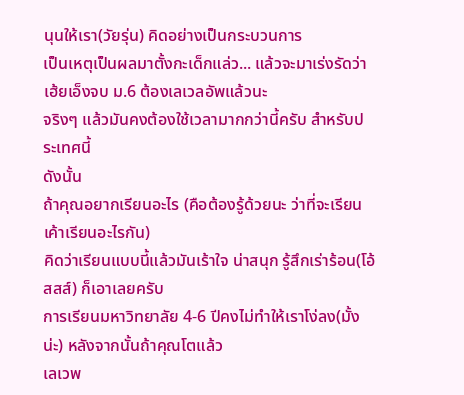นุนให้เรา(วัยรุ่น) คิดอย่างเป็นกระบวนการ
เป็นเหตุเป็นผลมาตั้งกะเด็กแล่ว... แล้วจะมาเร่งรัดว่า เฮ้ยเอ็งจบ ม.6 ต้องเลเวลอัพแล้วนะ
จริงๆ แล้วมันคงต้องใช้เวลามากกว่านี้ครับ สำหรับประเทศนี้
ดังนั้น
ถ้าคุณอยากเรียนอะไร (คือต้องรู้ด้วยนะ ว่าที่จะเรียนเค้าเรียนอะไรกัน)
คิดว่าเรียนแบบนี้แล้วมันเร้าใจ น่าสนุก รู้สึกเร่าร้อน(โอ้สสส์) ก็เอาเลยครับ
การเรียนมหาวิทยาลัย 4-6 ปีคงไม่ทำให้เราโง่ลง(มั้งน่ะ) หลังจากนั้นถ้าคุณโตแล้ว
เลเวพ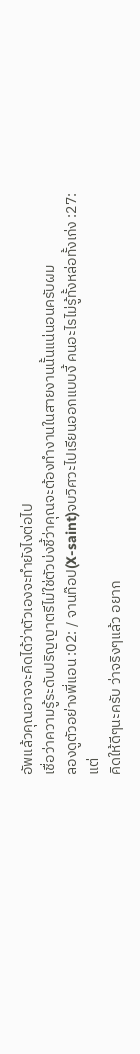อัพแล้วคุณอาจจะคิดได้ว่าตัวเองจะทำยังไงต่อไป
เชื่อว่าความรู้ระดับปริญญาตรีไม่ใช่ตัวบ่งชี้ว่าคุณจะต้องทำงานในสายงานนั้นแน่นอนครับผม
ลองดูตัวอย่างพี่แอน :02: / จานท๊อป(X-saint)จบวิศวะไปเรียนออกแบบงี้ คนอะไรไม่รู้ทั้งหล่อทั้งเก่ง :27:
แต่
คิดให้ดีๆนะครับ ว่าจริงๆแล้ว อยาก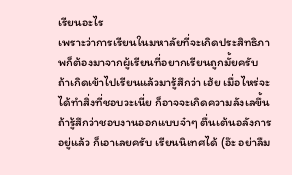เรียนอะไร
เพราะว่าการเรียนในมหาลัยที่จะเกิดประสิทธิภาพก็ต้องมาจากผู้เรียนที่อยากเรียนถูกมั้ยครับ
ถ้าเกิดเข้าไปเรียนแล้วมารู้สึกว่า เฮ้ย เมื่อไหร่จะได้ทำสิ่งที่ชอบวะเนี่ย ก็อาจจะเกิดความลังเลขึ้น
ถ้ารู้สึกว่าชอบงานออกแบบจ๋าๆ ตื่นเต้นอลังการอยู่แล้ว ก็เอาเลยครับ เรียนนิเทศได้ (อ๊ะ อย่าลืม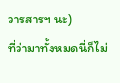วารสารฯ นะ)
ที่ว่ามาทั้งหมดนี่ก็ไม่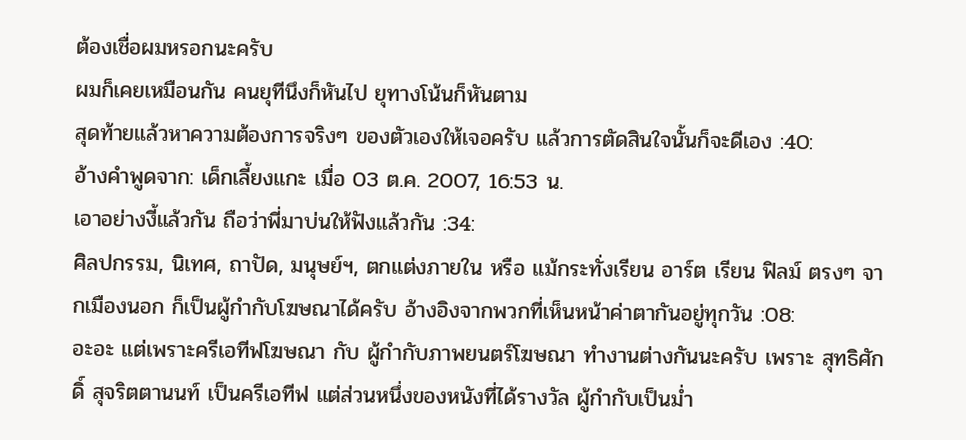ต้องเชื่อผมหรอกนะครับ
ผมก็เคยเหมือนกัน คนยุทีนึงก็หันไป ยุทางโน้นก็หันตาม
สุดท้ายแล้วหาความต้องการจริงๆ ของตัวเองให้เจอครับ แล้วการตัดสินใจนั้นก็จะดีเอง :40:
อ้างคำพูดจาก: เด็กเลี้ยงแกะ เมื่อ 03 ต.ค. 2007, 16:53 น.
เอาอย่างงี้แล้วกัน ถือว่าพี่มาบ่นให้ฟังแล้วกัน :34:
ศิลปกรรม, นิเทศ, ถาปัด, มนุษย์ฯ, ตกแต่งภายใน หรือ แม้กระทั่งเรียน อาร์ต เรียน ฟิลม์ ตรงๆ จากเมืองนอก ก็เป็นผู้กำกับโฆษณาได้ครับ อ้างอิงจากพวกที่เห็นหน้าค่าตากันอยู่ทุกวัน :08:
อะอะ แต่เพราะครีเอทีฟโฆษณา กับ ผู้กำกับภาพยนตร์โฆษณา ทำงานต่างกันนะครับ เพราะ สุทธิศักดิ์ สุจริตตานนท์ เป็นครีเอทีฟ แต่ส่วนหนึ่งของหนังที่ได้รางวัล ผู้กำกับเป็นม่ำ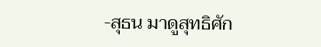-สุธน มาดูสุทธิศัก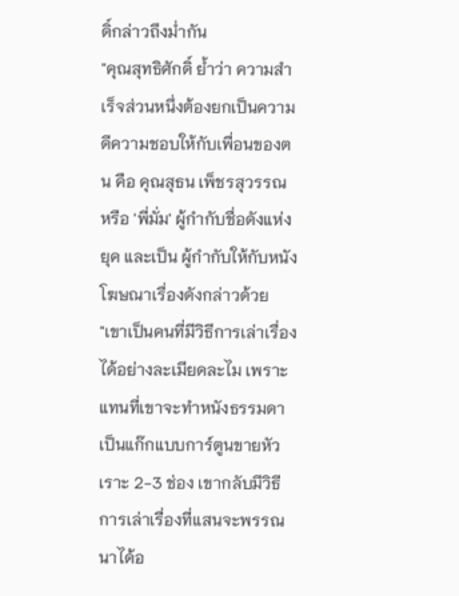ดิ์กล่าวถึงม่ำกัน
"คุณสุทธิศักดิ์ ย้ำว่า ความสำเร็จส่วนหนึ่งต้องยกเป็นความดีความชอบให้กับเพื่อนของตน คือ คุณสุธน เพ็ชรสุวรรณ หรือ 'พี่มั่ม' ผู้กำกับชื่อดังแห่งยุค และเป็น ผู้กำกับให้กับหนังโฆษณาเรื่องดังกล่าวด้วย
"เขาเป็นคนที่มีวิธีการเล่าเรื่องได้อย่างละเมียดละไม เพราะแทนที่เขาจะทำหนังธรรมดาเป็นแก๊กแบบการ์ตูนขายหัวเราะ 2-3 ช่อง เขากลับมีวิธีการเล่าเรื่องที่แสนจะพรรณนาได้อ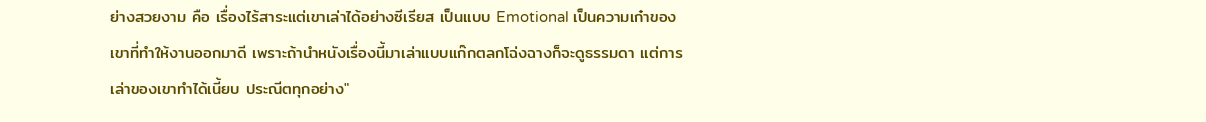ย่างสวยงาม คือ เรื่องไร้สาระแต่เขาเล่าได้อย่างซีเรียส เป็นแบบ Emotional เป็นความเก๋าของเขาที่ทำให้งานออกมาดี เพราะถ้านำหนังเรื่องนี้มาเล่าแบบแก๊กตลกโฉ่งฉางก็จะดูธรรมดา แต่การเล่าของเขาทำได้เนี้ยบ ประณีตทุกอย่าง"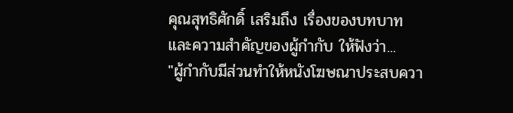คุณสุทธิศักดิ์ เสริมถึง เรื่องของบทบาท และความสำคัญของผู้กำกับ ให้ฟังว่า...
"ผู้กำกับมีส่วนทำให้หนังโฆษณาประสบควา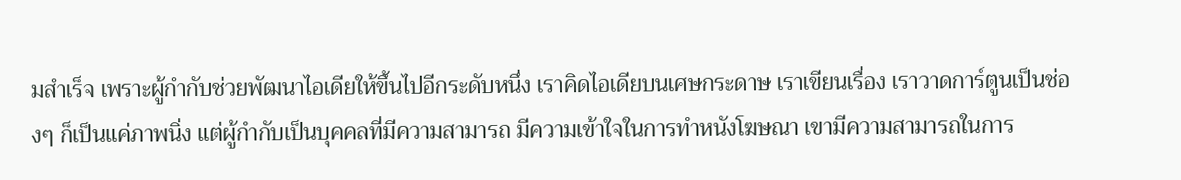มสำเร็จ เพราะผู้กำกับช่วยพัฒนาไอเดียให้ขึ้นไปอีกระดับหนึ่ง เราคิดไอเดียบนเศษกระดาษ เราเขียนเรื่อง เราวาดการ์ตูนเป็นช่องๆ ก็เป็นแค่ภาพนิ่ง แต่ผู้กำกับเป็นบุคคลที่มีความสามารถ มีความเข้าใจในการทำหนังโฆษณา เขามีความสามารถในการ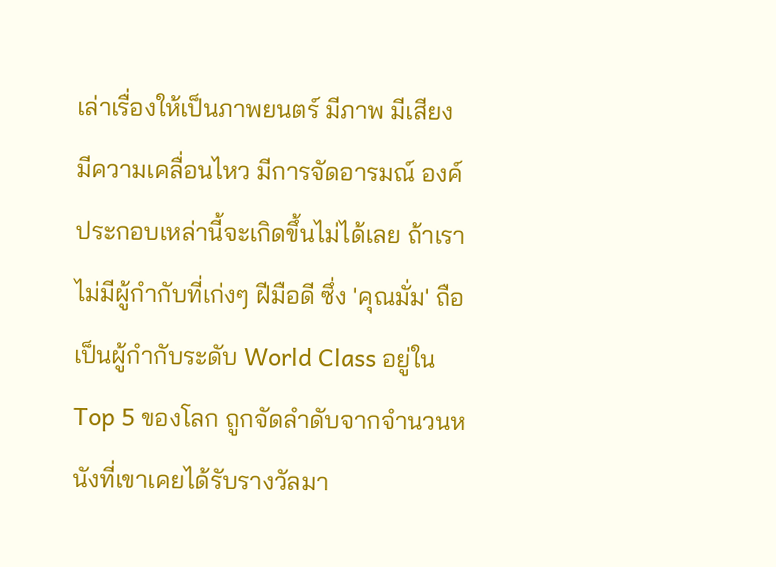เล่าเรื่องให้เป็นภาพยนตร์ มีภาพ มีเสียง มีความเคลื่อนไหว มีการจัดอารมณ์ องค์ประกอบเหล่านี้จะเกิดขึ้นไม่ได้เลย ถ้าเราไม่มีผู้กำกับที่เก่งๆ ฝีมือดี ซึ่ง 'คุณมั่ม' ถือเป็นผู้กำกับระดับ World Class อยู่ใน Top 5 ของโลก ถูกจัดลำดับจากจำนวนหนังที่เขาเคยได้รับรางวัลมา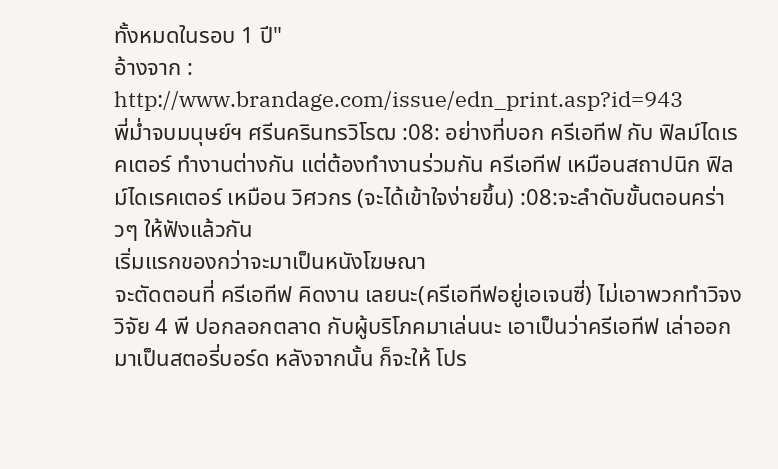ทั้งหมดในรอบ 1 ปี"
อ้างจาก : http://www.brandage.com/issue/edn_print.asp?id=943
พี่ม่ำจบมนุษย์ฯ ศรีนครินทรวิโรฒ :08: อย่างที่บอก ครีเอทีฟ กับ ฟิลม์ไดเรคเตอร์ ทำงานต่างกัน แต่ต้องทำงานร่วมกัน ครีเอทีฟ เหมือนสถาปนิก ฟิลม์ไดเรคเตอร์ เหมือน วิศวกร (จะได้เข้าใจง่ายขึ้น) :08:จะลำดับขั้นตอนคร่าวๆ ให้ฟังแล้วกัน
เริ่มแรกของกว่าจะมาเป็นหนังโฆษณา
จะตัดตอนที่ ครีเอทีฟ คิดงาน เลยนะ(ครีเอทีฟอยู่เอเจนซี่) ไม่เอาพวกทำวิจง วิจัย 4 พี ปอกลอกตลาด กับผู้บริโภคมาเล่นนะ เอาเป็นว่าครีเอทีฟ เล่าออกมาเป็นสตอรี่บอร์ด หลังจากนั้น ก็จะให้ โปร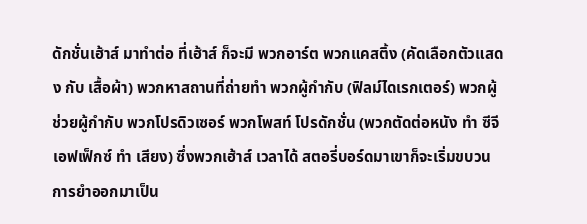ดักชั่นเฮ้าส์ มาทำต่อ ที่เฮ้าส์ ก็จะมี พวกอาร์ต พวกแคสติ้ง (คัดเลือกตัวแสดง กับ เสื้อผ้า) พวกหาสถานที่ถ่ายทำ พวกผู้กำกับ (ฟิลม์ไดเรกเตอร์) พวกผู้ช่วยผู้กำกับ พวกโปรดิวเซอร์ พวกโพสท์ โปรดักชั่น (พวกตัดต่อหนัง ทำ ซีจี เอฟเฟ็กซ์ ทำ เสียง) ซึ่งพวกเฮ้าส์ เวลาได้ สตอรี่บอร์ดมาเขาก็จะเริ่มขบวนการยำออกมาเป็น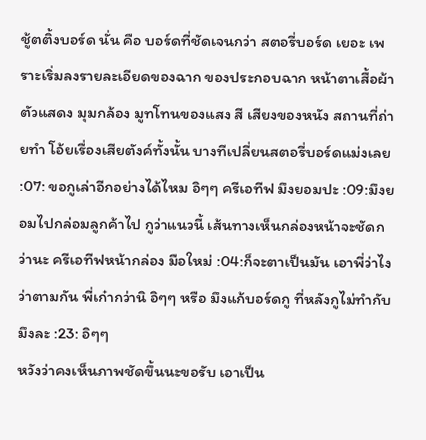ชู้ตติ้งบอร์ด นั่น คือ บอร์ดที่ชัดเจนกว่า สตอรี่บอร์ด เยอะ เพราะเริ่มลงรายละเอียดของฉาก ของประกอบฉาก หน้าตาเสื้อผ้าตัวแสดง มุมกล้อง มูทโทนของแสง สี เสียงของหนัง สถานที่ถ่ายทำ โอ้ยเรื่องเสียตังค์ทั้งนั้น บางทีเปลี่ยนสตอรี่บอร์ดแม่งเลย :07: ขอกูเล่าอีกอย่างได้ไหม อิๆๆ ครีเอทีฟ มึงยอมปะ :09:มึงยอมไปกล่อมลูกค้าไป กูว่าแนวนี้ เส้นทางเห็นกล่องหน้าจะชัดกว่านะ ครีเอทีฟหน้ากล่อง มือใหม่ :04:ก็จะตาเป็นมัน เอาพี่ว่าไงว่าตามกัน พี่เก๋ากว่านิ อิๆๆ หรือ มึงแก้บอร์ดกู ที่หลังกูไม่ทำกับมึงละ :23: อิๆๆ
หวังว่าคงเห็นภาพชัดขึ้นนะขอรับ เอาเป็น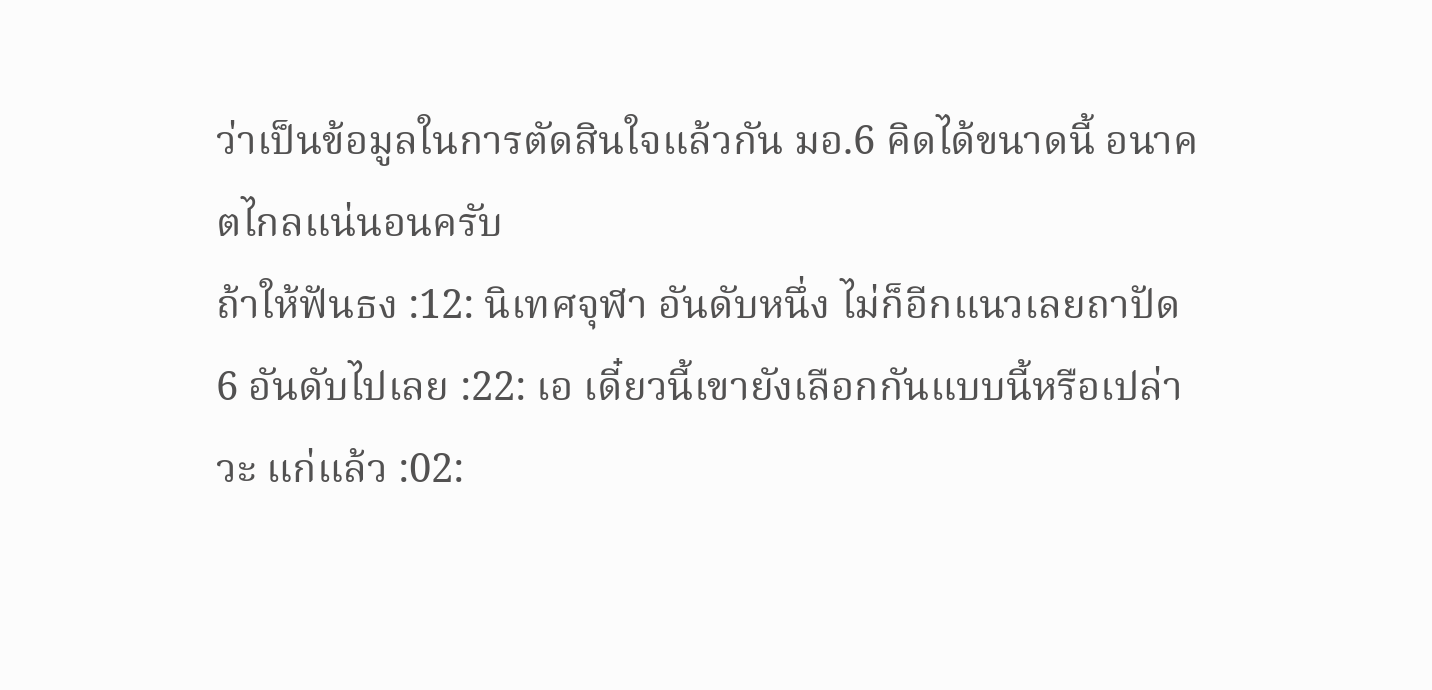ว่าเป็นข้อมูลในการตัดสินใจแล้วกัน มอ.6 คิดได้ขนาดนี้ อนาคตไกลแน่นอนครับ
ถ้าให้ฟันธง :12: นิเทศจุฬา อันดับหนึ่ง ไม่ก็อีกแนวเลยถาปัด 6 อันดับไปเลย :22: เอ เดี๋ยวนี้เขายังเลือกกันแบบนี้หรือเปล่าวะ แก่แล้ว :02: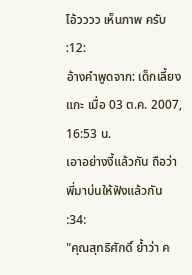โอ้วววว เห็นภาพ ครับ :12:
อ้างคำพูดจาก: เด็กเลี้ยงแกะ เมื่อ 03 ต.ค. 2007, 16:53 น.
เอาอย่างงี้แล้วกัน ถือว่าพี่มาบ่นให้ฟังแล้วกัน :34:
"คุณสุทธิศักดิ์ ย้ำว่า ค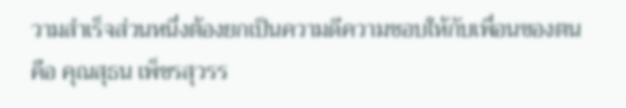วามสำเร็จส่วนหนึ่งต้องยกเป็นความดีความชอบให้กับเพื่อนของตน คือ คุณสุธน เพ็ชรสุวรร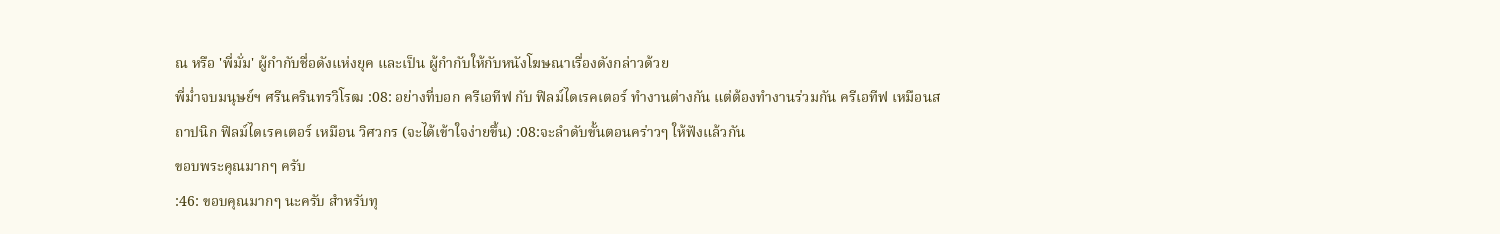ณ หรือ 'พี่มั่ม' ผู้กำกับชื่อดังแห่งยุค และเป็น ผู้กำกับให้กับหนังโฆษณาเรื่องดังกล่าวด้วย
พี่ม่ำจบมนุษย์ฯ ศรีนครินทรวิโรฒ :08: อย่างที่บอก ครีเอทีฟ กับ ฟิลม์ไดเรคเตอร์ ทำงานต่างกัน แต่ต้องทำงานร่วมกัน ครีเอทีฟ เหมือนสถาปนิก ฟิลม์ไดเรคเตอร์ เหมือน วิศวกร (จะได้เข้าใจง่ายขึ้น) :08:จะลำดับขั้นตอนคร่าวๆ ให้ฟังแล้วกัน
ขอบพระคุณมากๆ ครับ
:46: ขอบคุณมากๆ นะครับ สำหรับทุ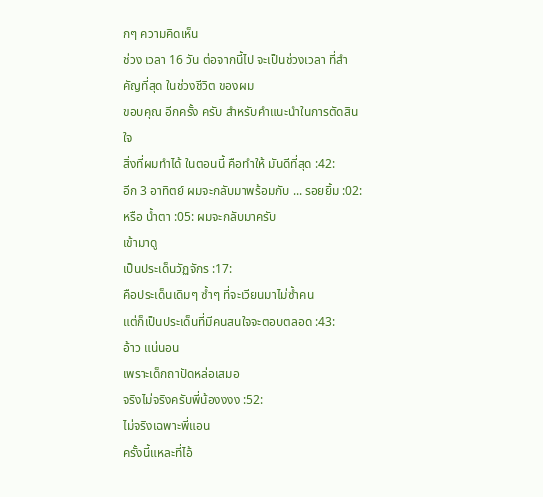กๆ ความคิดเห็น
ช่วง เวลา 16 วัน ต่อจากนี้ไป จะเป็นช่วงเวลา ที่สำคัญที่สุด ในช่วงชีวิต ของผม
ขอบคุณ อีกครั้ง ครับ สำหรับคำแนะนำในการตัดสินใจ
สิ่งที่ผมทำได้ ในตอนนี้ คือทำให้ มันดีที่สุด :42:
อีก 3 อาทิตย์ ผมจะกลับมาพร้อมกับ ... รอยยิ้ม :02: หรือ น้ำตา :05: ผมจะกลับมาครับ
เข้ามาดู
เป็นประเด็นวัฏจักร :17:
คือประเด็นเดิมๆ ซ้ำๆ ที่จะเวียนมาไม่ซ้ำคน
แต่ก็เป็นประเด็นที่มีคนสนใจจะตอบตลอด :43:
อ้าว แน่นอน
เพราะเด็กถาปัดหล่อเสมอ
จริงไม่จริงครับพี่น้องงงง :52:
ไม่จริงเฉพาะพี่แอน
ครั้งนี้แหละที่ไอ้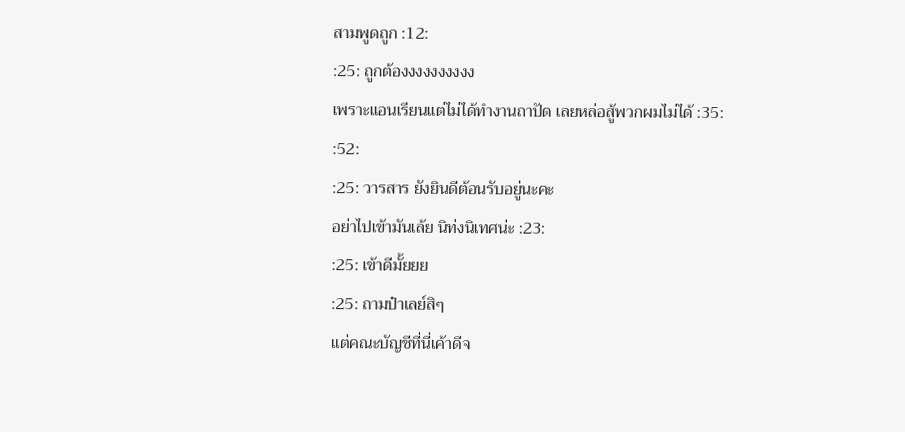สามพูดถูก :12:
:25: ถูกต้องงงงงงงงงง
เพราะแอนเรียนแต่ไม่ได้ทำงานถาปัด เลยหล่อสู้พวกผมไม่ได้ :35:
:52:
:25: วารสาร ยังยินดีต้อนรับอยู่นะคะ
อย่าไปเข้ามันเล้ย นิท่งนิเทศน่ะ :23:
:25: เข้าดีมั้ยยย
:25: ถามป๋าเลย์สิๆ
แต่คณะบัญชีที่นี่เค้าดีจ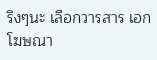ริงๆนะ เลือกวารสาร เอกโฆษณา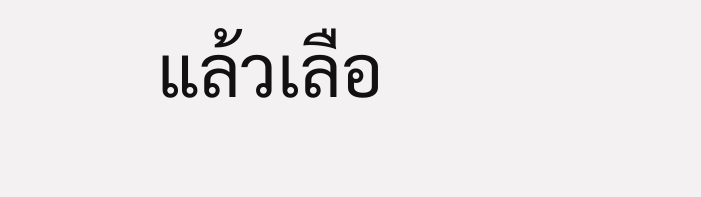แล้วเลือ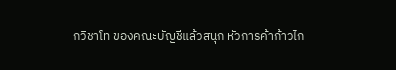กวิชาโท ของคณะบัญชีแล้วสนุก หัวการค้าก้าวไก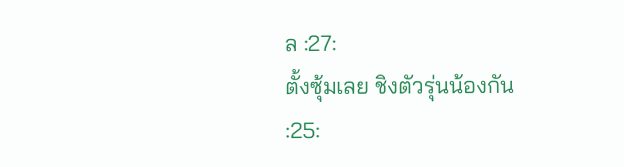ล :27:
ตั้งซุ้มเลย ชิงตัวรุ่นน้องกัน
:25: